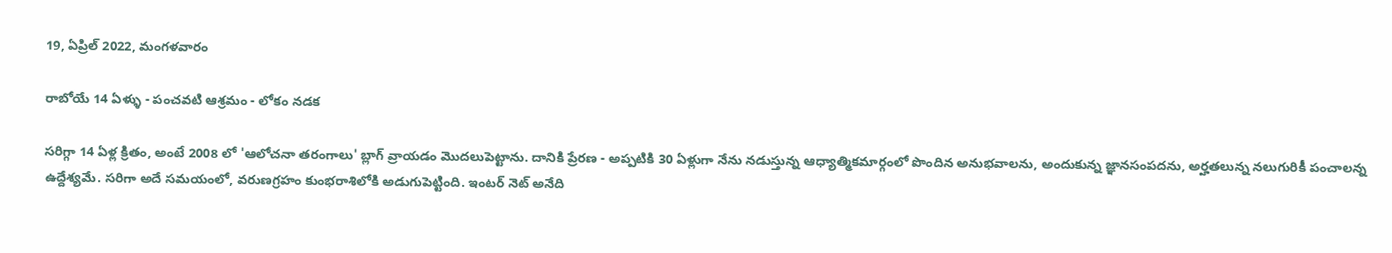19, ఏప్రిల్ 2022, మంగళవారం

రాబోయే 14 ఏళ్ళు - పంచవటి ఆశ్రమం - లోకం నడక

సరిగ్గా 14 ఏళ్ల క్రితం, అంటే 2008 లో 'ఆలోచనా తరంగాలు' బ్లాగ్ వ్రాయడం మొదలుపెట్టాను. దానికి ప్రేరణ - అప్పటికి 30 ఏళ్లుగా నేను నడుస్తున్న ఆధ్యాత్మికమార్గంలో పొందిన అనుభవాలను, అందుకున్న జ్ఞానసంపదను, అర్హతలున్న నలుగురికీ పంచాలన్న ఉద్దేశ్యమే. సరిగా అదే సమయంలో, వరుణగ్రహం కుంభరాశిలోకి అడుగుపెట్టింది. ఇంటర్ నెట్ అనేది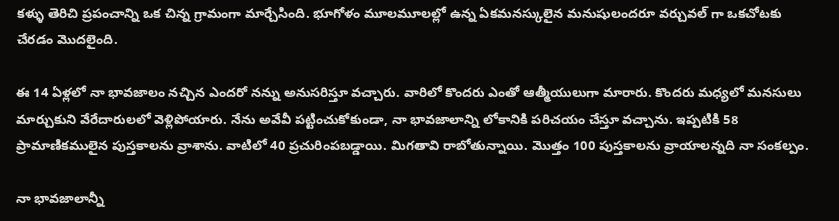కళ్ళు తెరిచి ప్రపంచాన్ని ఒక చిన్న గ్రామంగా మార్చేసింది. భూగోళం మూలమూలల్లో ఉన్న ఏకమనస్కులైన మనుషులందరూ వర్చువల్ గా ఒకచోటకు చేరడం మొదలైంది.

ఈ 14 ఏళ్లలో నా భావజాలం నచ్చిన ఎందరో నన్ను అనుసరిస్తూ వచ్చారు. వారిలో కొందరు ఎంతో ఆత్మీయులుగా మారారు. కొందరు మధ్యలో మనసులు మార్చుకుని వేరేదారులలో వెళ్లిపోయారు. నేను అవేవీ పట్టించుకోకుండా, నా భావజాలాన్ని లోకానికి పరిచయం చేస్తూ వచ్చాను. ఇప్పటికి 58 ప్రామాణికములైన పుస్తకాలను వ్రాశాను. వాటిలో 40 ప్రచురింపబడ్డాయి. మిగతావి రాబోతున్నాయి. మొత్తం 100 పుస్తకాలను వ్రాయాలన్నది నా సంకల్పం.

నా భావజాలాన్నీ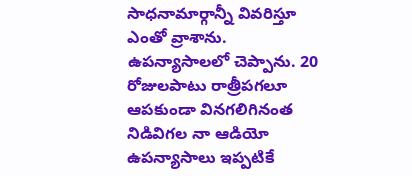సాధనామార్గాన్నీ వివరిస్తూ ఎంతో వ్రాశాను. ఉపన్యాసాలలో చెప్పాను. 20 రోజులపాటు రాత్రీపగలూ ఆపకుండా వినగలిగినంత నిడివిగల నా ఆడియో ఉపన్యాసాలు ఇప్పటికే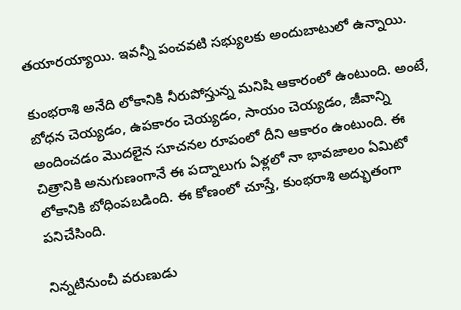తయారయ్యాయి. ఇవన్నీ పంచవటి సభ్యులకు అందుబాటులో ఉన్నాయి.

కుంభరాశి అనేది లోకానికి నీరుపోస్తున్న మనిషి ఆకారంలో ఉంటుంది. అంటే, బోధన చెయ్యడం, ఉపకారం చెయ్యడం, సాయం చెయ్యడం, జీవాన్ని అందించడం మొదలైన సూచనల రూపంలో దీని ఆకారం ఉంటుంది. ఈ చిత్రానికి అనుగుణంగానే ఈ పద్నాలుగు ఏళ్లలో నా భావజాలం ఏమిటో లోకానికి బోధింపబడింది. ఈ కోణంలో చూస్తే, కుంభరాశి అద్భుతంగా పనిచేసింది.

నిన్నటినుంచీ వరుణుడు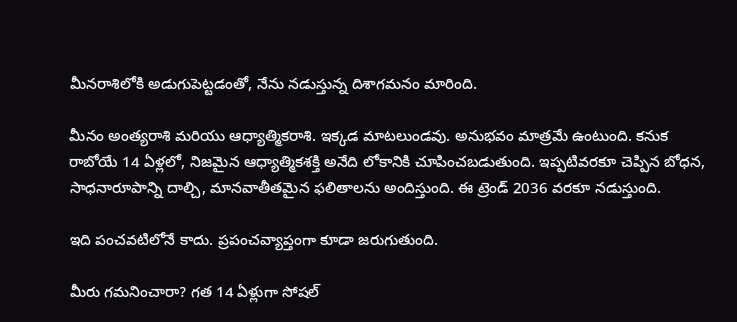మీనరాశిలోకి అడుగుపెట్టడంతో, నేను నడుస్తున్న దిశాగమనం మారింది.

మీనం అంత్యరాశి మరియు ఆధ్యాత్మికరాశి. ఇక్కడ మాటలుండవు. అనుభవం మాత్రమే ఉంటుంది. కనుక రాబోయే 14 ఏళ్లలో, నిజమైన ఆధ్యాత్మికశక్తి అనేది లోకానికి చూపించబడుతుంది. ఇప్పటివరకూ చెప్పిన బోధన, సాధనారూపాన్ని దాల్చి, మానవాతీతమైన ఫలితాలను అందిస్తుంది. ఈ ట్రెండ్ 2036 వరకూ నడుస్తుంది.

ఇది పంచవటిలోనే కాదు. ప్రపంచవ్యాప్తంగా కూడా జరుగుతుంది.

మీరు గమనించారా? గత 14 ఏళ్లుగా సోషల్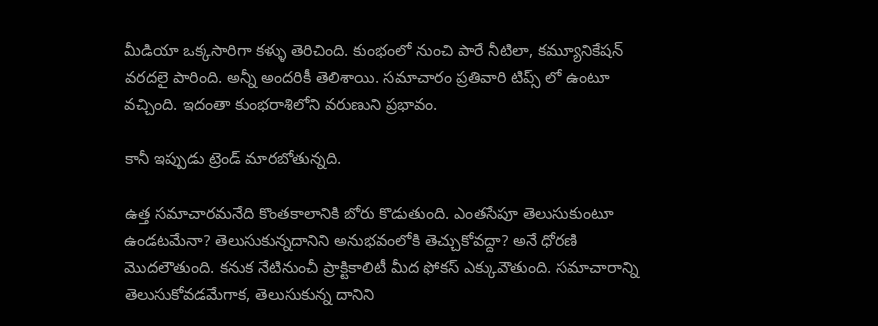మీడియా ఒక్కసారిగా కళ్ళు తెరిచింది. కుంభంలో నుంచి పారే నీటిలా, కమ్యూనికేషన్ వరదలై పారింది. అన్నీ అందరికీ తెలిశాయి. సమాచారం ప్రతివారి టిప్స్ లో ఉంటూ వచ్చింది. ఇదంతా కుంభరాశిలోని వరుణుని ప్రభావం.

కానీ ఇప్పుడు ట్రెండ్ మారబోతున్నది.

ఉత్త సమాచారమనేది కొంతకాలానికి బోరు కొడుతుంది. ఎంతసేపూ తెలుసుకుంటూ ఉండటమేనా? తెలుసుకున్నదానిని అనుభవంలోకి తెచ్చుకోవద్దా? అనే ధోరణి మొదలౌతుంది. కనుక నేటినుంచీ ప్రాక్టికాలిటీ మీద ఫోకస్ ఎక్కువౌతుంది. సమాచారాన్ని తెలుసుకోవడమేగాక, తెలుసుకున్న దానిని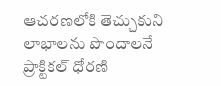ఆచరణలోకి తెచ్చుకుని లాభాలను పొందాలనే ప్రాక్టికల్ ధోరణి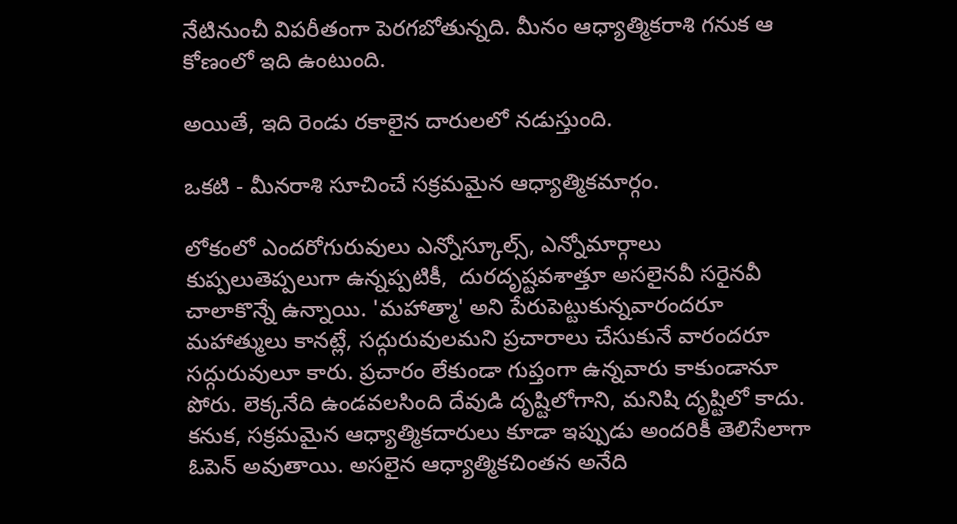నేటినుంచీ విపరీతంగా పెరగబోతున్నది. మీనం ఆధ్యాత్మికరాశి గనుక ఆ కోణంలో ఇది ఉంటుంది.

అయితే, ఇది రెండు రకాలైన దారులలో నడుస్తుంది.

ఒకటి - మీనరాశి సూచించే సక్రమమైన ఆధ్యాత్మికమార్గం.

లోకంలో ఎందరోగురువులు ఎన్నోస్కూల్స్, ఎన్నోమార్గాలు కుప్పలుతెప్పలుగా ఉన్నప్పటికీ,  దురదృష్టవశాత్తూ అసలైనవీ సరైనవీ చాలాకొన్నే ఉన్నాయి. 'మహాత్మా' అని పేరుపెట్టుకున్నవారందరూ మహాత్ములు కానట్లే, సద్గురువులమని ప్రచారాలు చేసుకునే వారందరూ సద్గురువులూ కారు. ప్రచారం లేకుండా గుప్తంగా ఉన్నవారు కాకుండానూ పోరు. లెక్కనేది ఉండవలసింది దేవుడి దృష్టిలోగాని, మనిషి దృష్టిలో కాదు. కనుక, సక్రమమైన ఆధ్యాత్మికదారులు కూడా ఇప్పుడు అందరికీ తెలిసేలాగా ఓపెన్ అవుతాయి. అసలైన ఆధ్యాత్మికచింతన అనేది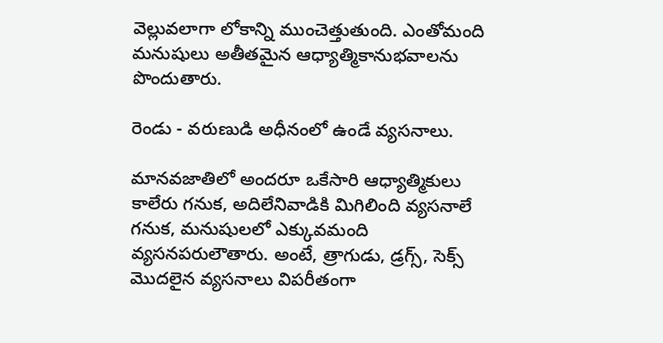వెల్లువలాగా లోకాన్ని ముంచెత్తుతుంది. ఎంతోమంది మనుషులు అతీతమైన ఆధ్యాత్మికానుభవాలను పొందుతారు.

రెండు - వరుణుడి అధీనంలో ఉండే వ్యసనాలు.

మానవజాతిలో అందరూ ఒకేసారి ఆధ్యాత్మికులు కాలేరు గనుక, అదిలేనివాడికి మిగిలింది వ్యసనాలే గనుక, మనుషులలో ఎక్కువమంది వ్యసనపరులౌతారు. అంటే, త్రాగుడు, డ్రగ్స్, సెక్స్ మొదలైన వ్యసనాలు విపరీతంగా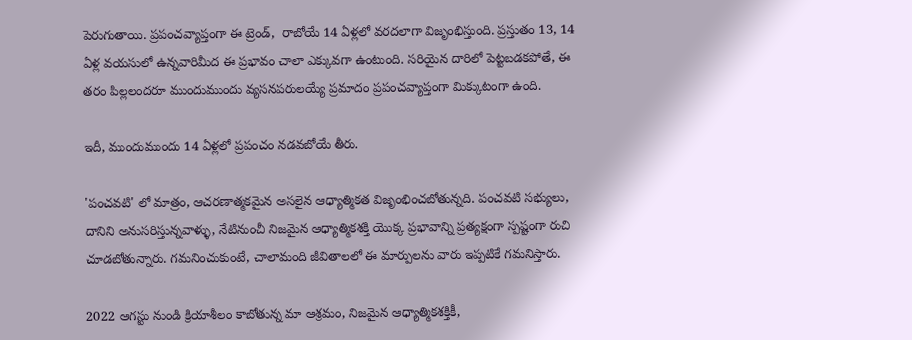పెరుగుతాయి. ప్రపంచవ్యాప్తంగా ఈ ట్రెండ్,  రాబోయే 14 ఏళ్లలో వరదలాగా విజృంభిస్తుంది. ప్రస్తుతం 13, 14 ఏళ్ల వయసులో ఉన్నవారిమీద ఈ ప్రభావం చాలా ఎక్కువగా ఉంటుంది. సరియైన దారిలో పెట్టబడకపోతే, ఈ తరం పిల్లలందరూ ముందుముందు వ్యసనపరులయ్యే ప్రమాదం ప్రపంచవ్యాప్తంగా మిక్కుటంగా ఉంది.

ఇదీ, ముందుముందు 14 ఏళ్లలో ప్రపంచం నడవబోయే తీరు.

'పంచవటి' లో మాత్రం, ఆచరణాత్మకమైన అసలైన ఆధ్యాత్మికత విజృంభించబోతున్నది. పంచవటి సభ్యులు, దానిని అనుసరిస్తున్నవాళ్ళు, నేటినుంచీ నిజమైన ఆధ్యాత్మికశక్తి యొక్క ప్రభావాన్ని ప్రత్యక్షంగా స్పష్టంగా రుచి చూడబోతున్నారు. గమనించుకుంటే, చాలామంది జీవితాలలో ఈ మార్పులను వారు ఇప్పటికే గమనిస్తారు.

2022 ఆగస్టు నుండి క్రియాశీలం కాబోతున్న మా ఆశ్రమం, నిజమైన ఆధ్యాత్మికశక్తికీ,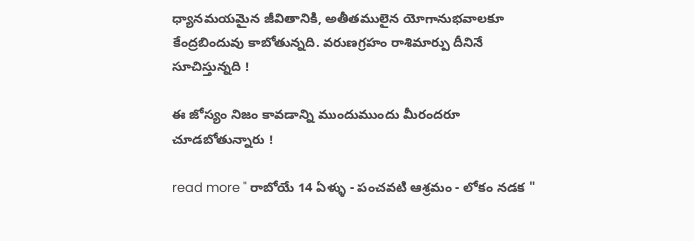ధ్యానమయమైన జీవితానికి, అతీతములైన యోగానుభవాలకూ కేంద్రబిందువు కాబోతున్నది. వరుణగ్రహం రాశిమార్పు దీనినే సూచిస్తున్నది !

ఈ జోస్యం నిజం కావడాన్ని ముందుముందు మీరందరూ చూడబోతున్నారు !

read more " రాబోయే 14 ఏళ్ళు - పంచవటి ఆశ్రమం - లోకం నడక "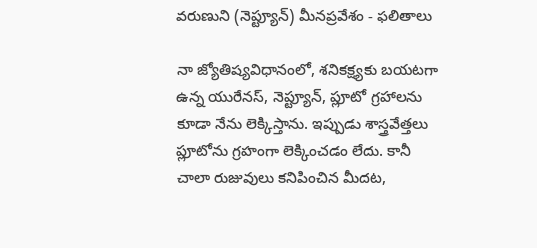వరుణుని (నెప్ట్యూన్) మీనప్రవేశం - ఫలితాలు

నా జ్యోతిష్యవిధానంలో, శనికక్ష్యకు బయటగా ఉన్న యురేనస్, నెప్ట్యూన్, ప్లూటో గ్రహాలను కూడా నేను లెక్కిస్తాను. ఇప్పుడు శాస్త్రవేత్తలు ప్లూటోను గ్రహంగా లెక్కించడం లేదు. కానీ చాలా రుజువులు కనిపించిన మీదట,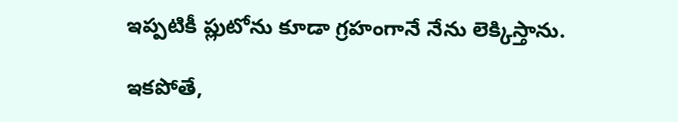ఇప్పటికీ ప్లుటోను కూడా గ్రహంగానే నేను లెక్కిస్తాను.

ఇకపోతే,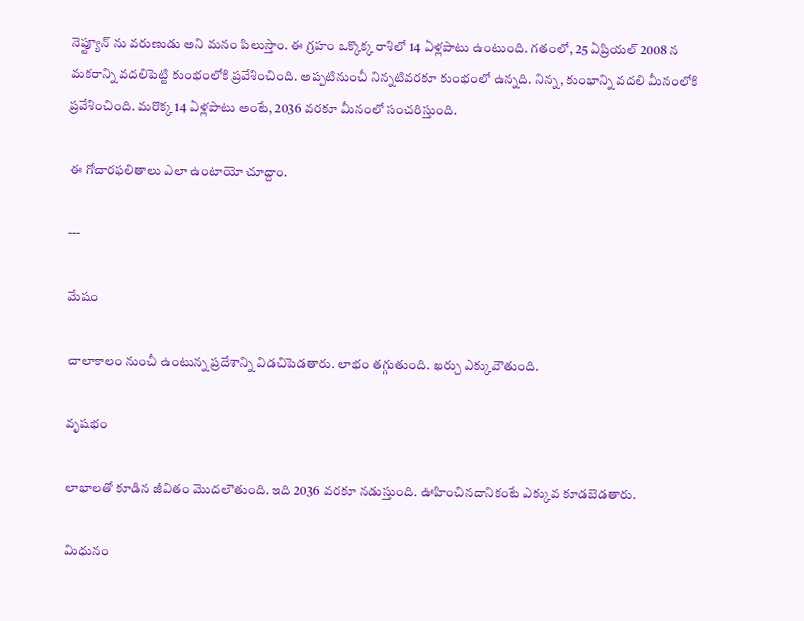నెప్ట్యూన్ ను వరుణుడు అని మనం పిలుస్తాం. ఈ గ్రహం ఒక్కొక్క రాశిలో 14 ఏళ్లపాటు ఉంటుంది. గతంలో, 25 ఏప్రియల్ 2008 న మకరాన్ని వదలిపెట్టి కుంభంలోకి ప్రవేశించింది. అప్పటినుంచీ నిన్నటివరకూ కుంభంలో ఉన్నది. నిన్న, కుంభాన్ని వదలి మీనంలోకి ప్రవేశించింది. మరొక్క 14 ఏళ్లపాటు అంటే, 2036 వరకూ మీనంలో సంచరిస్తుంది.

ఈ గోచారఫలితాలు ఎలా ఉంటాయో చూద్దాం.

---

మేషం

చాలాకాలం నుంచీ ఉంటున్న ప్రదేశాన్ని విడచిపెడతారు. లాభం తగ్గుతుంది. ఖర్చు ఎక్కువౌతుంది.

వృషభం

లాభాలతో కూడిన జీవితం మొదలౌతుంది. ఇది 2036 వరకూ నడుస్తుంది. ఊహించినదానికంటే ఎక్కువ కూడబెడతారు.

మిధునం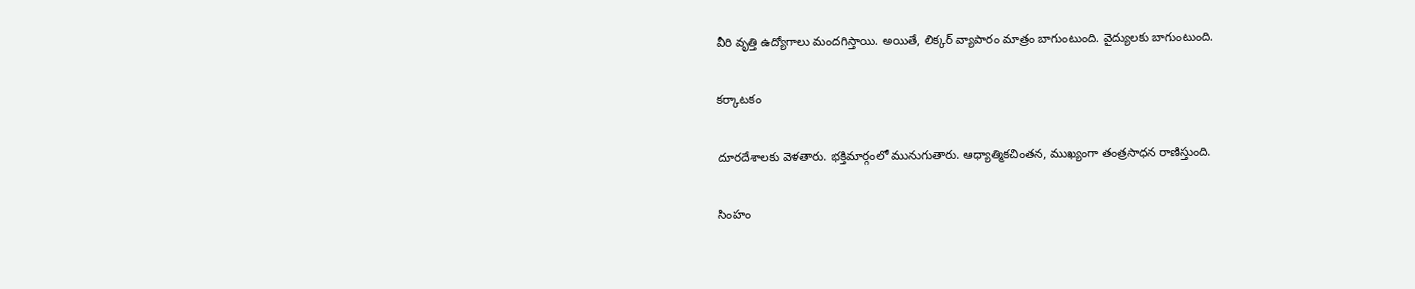వీరి వృత్తి ఉద్యోగాలు మందగిస్తాయి. అయితే, లిక్కర్ వ్యాపారం మాత్రం బాగుంటుంది. వైద్యులకు బాగుంటుంది.

కర్కాటకం

దూరదేశాలకు వెళతారు. భక్తిమార్గంలో మునుగుతారు. ఆధ్యాత్మికచింతన, ముఖ్యంగా తంత్రసాధన రాణిస్తుంది.

సింహం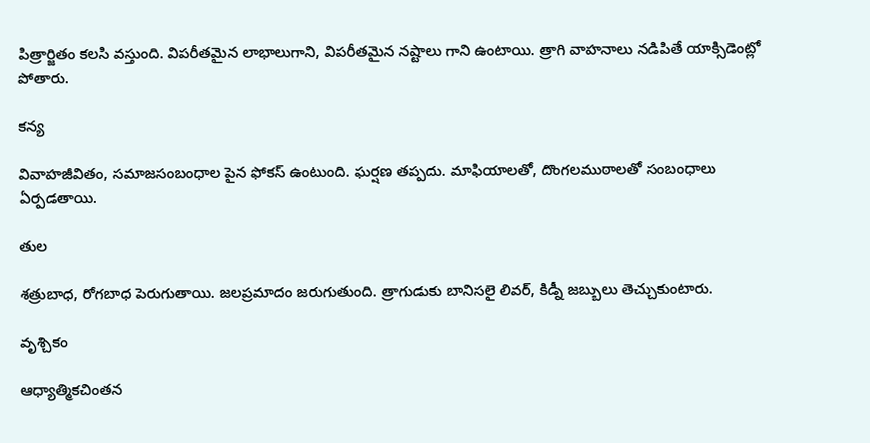పిత్రార్జితం కలసి వస్తుంది. విపరీతమైన లాభాలుగాని, విపరీతమైన నష్టాలు గాని ఉంటాయి. త్రాగి వాహనాలు నడిపితే యాక్సిడెంట్లో పోతారు.

కన్య

వివాహజీవితం, సమాజసంబంధాల పైన ఫోకస్ ఉంటుంది. ఘర్షణ తప్పదు. మాఫియాలతో, దొంగలముఠాలతో సంబంధాలు ఏర్పడతాయి.

తుల

శత్రుబాధ, రోగబాధ పెరుగుతాయి. జలప్రమాదం జరుగుతుంది. త్రాగుడుకు బానిసలై లివర్, కిడ్నీ జబ్బులు తెచ్చుకుంటారు.

వృశ్చికం

ఆధ్యాత్మికచింతన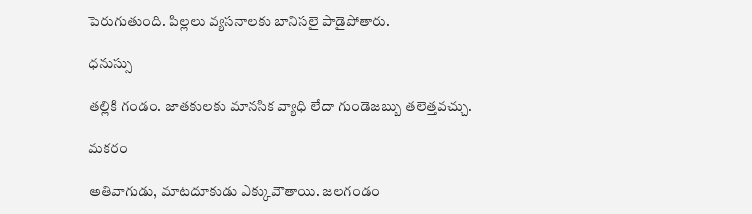పెరుగుతుంది. పిల్లలు వ్యసనాలకు బానిసలై పాడైపోతారు.

ధనుస్సు

తల్లికి గండం. జాతకులకు మానసిక వ్యాధి లేదా గుండెజబ్బు తలెత్తవచ్చు.

మకరం

అతివాగుడు, మాటదూకుడు ఎక్కువౌతాయి. జలగండం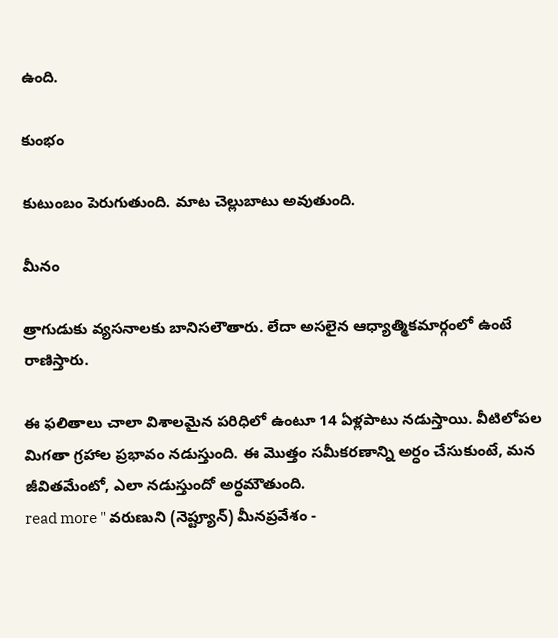ఉంది.

కుంభం

కుటుంబం పెరుగుతుంది. మాట చెల్లుబాటు అవుతుంది.

మీనం

త్రాగుడుకు వ్యసనాలకు బానిసలౌతారు. లేదా అసలైన ఆధ్యాత్మికమార్గంలో ఉంటే రాణిస్తారు.

ఈ ఫలితాలు చాలా విశాలమైన పరిధిలో ఉంటూ 14 ఏళ్లపాటు నడుస్తాయి. వీటిలోపల మిగతా గ్రహాల ప్రభావం నడుస్తుంది. ఈ మొత్తం సమీకరణాన్ని అర్ధం చేసుకుంటే, మన జీవితమేంటో, ఎలా నడుస్తుందో అర్ధమౌతుంది.
read more " వరుణుని (నెప్ట్యూన్) మీనప్రవేశం -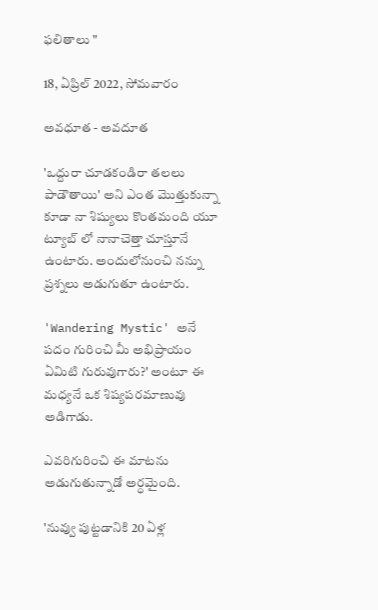ఫలితాలు "

18, ఏప్రిల్ 2022, సోమవారం

అవధూత - అవదూత

'ఒద్దురా చూడకండిరా తలలు పాడౌతాయి' అని ఎంత మొత్తుకున్నా కూడా నా శిష్యులు కొంతమంది యూ ట్యూబ్ లో నానాచెత్తా చూస్తూనే ఉంటారు. అందులోనుంచి నన్ను ప్రశ్నలు అడుగుతూ ఉంటారు.

'Wandering Mystic' అనే పదం గురించి మీ అభిప్రాయం ఏమిటి గురువుగారు?' అంటూ ఈ మధ్యనే ఒక శిష్యపరమాణువు అడిగాడు.

ఎవరిగురించి ఈ మాటను అడుగుతున్నాడో అర్ధమైంది.

'నువ్వు పుట్టడానికి 20 ఏళ్ల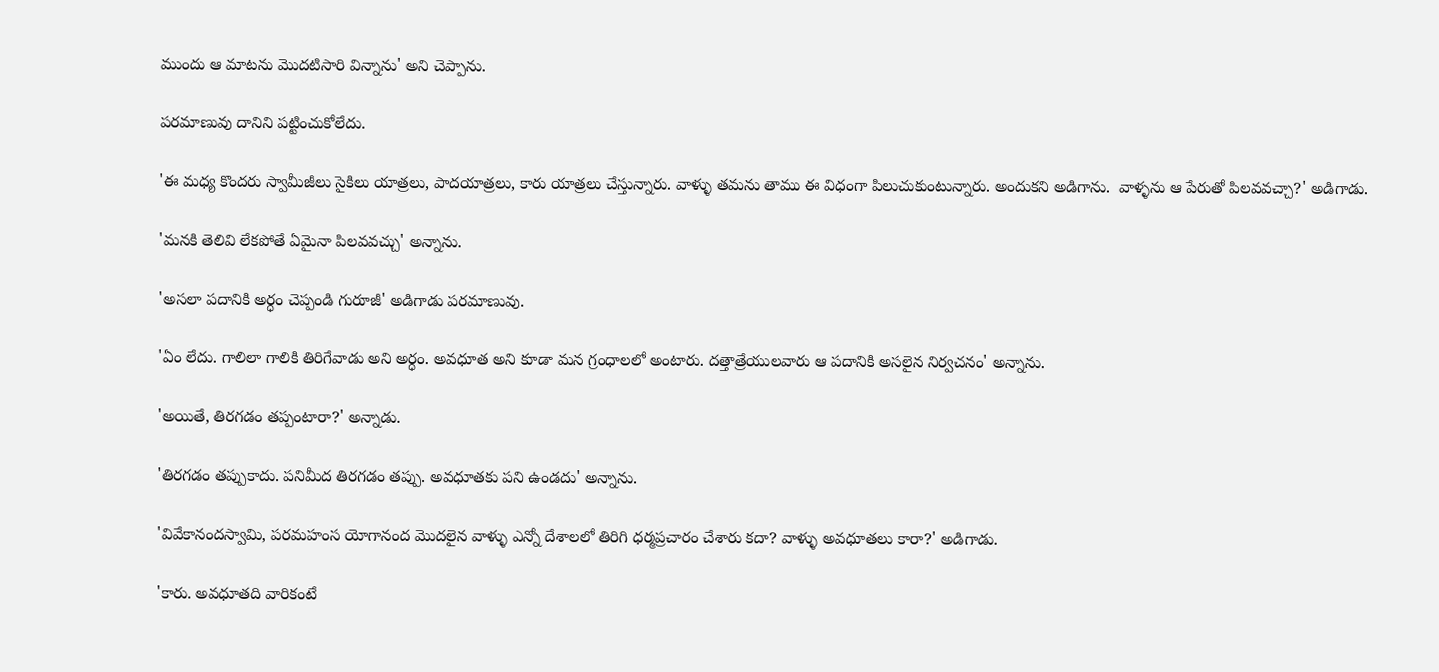ముందు ఆ మాటను మొదటిసారి విన్నాను' అని చెప్పాను.

పరమాణువు దానిని పట్టించుకోలేదు.

'ఈ మధ్య కొందరు స్వామీజీలు సైకిలు యాత్రలు, పాదయాత్రలు, కారు యాత్రలు చేస్తున్నారు. వాళ్ళు తమను తాము ఈ విధంగా పిలుచుకుంటున్నారు. అందుకని అడిగాను.  వాళ్ళను ఆ పేరుతో పిలవవచ్చా?' అడిగాడు.

'మనకి తెలివి లేకపోతే ఏమైనా పిలవవచ్చు' అన్నాను.

'అసలా పదానికి అర్ధం చెప్పండి గురూజీ' అడిగాడు పరమాణువు.

'ఏం లేదు. గాలిలా గాలికి తిరిగేవాడు అని అర్ధం. అవధూత అని కూడా మన గ్రంధాలలో అంటారు. దత్తాత్రేయులవారు ఆ పదానికి అసలైన నిర్వచనం' అన్నాను.

'అయితే, తిరగడం తప్పంటారా?' అన్నాడు.

'తిరగడం తప్పుకాదు. పనిమీద తిరగడం తప్పు. అవధూతకు పని ఉండదు' అన్నాను.

'వివేకానందస్వామి, పరమహంస యోగానంద మొదలైన వాళ్ళు ఎన్నో దేశాలలో తిరిగి ధర్మప్రచారం చేశారు కదా? వాళ్ళు అవధూతలు కారా?' అడిగాడు.

'కారు. అవధూతది వారికంటే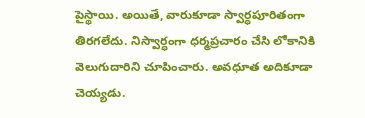పైస్థాయి. అయితే, వారుకూడా స్వార్ధపూరితంగా తిరగలేదు. నిస్వార్ధంగా ధర్మప్రచారం చేసి లోకానికి వెలుగుదారిని చూపించారు. అవధూత అదికూడా చెయ్యడు.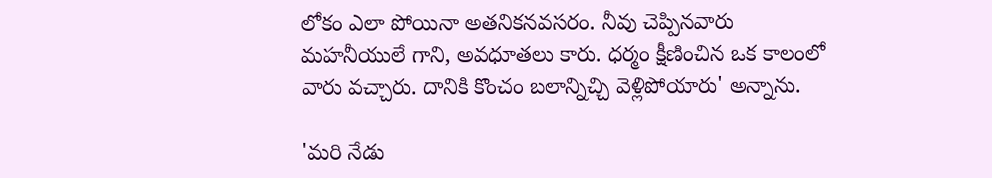లోకం ఎలా పోయినా అతనికనవసరం. నీవు చెప్పినవారు మహనీయులే గాని, అవధూతలు కారు. ధర్మం క్షీణించిన ఒక కాలంలో వారు వచ్చారు. దానికి కొంచం బలాన్నిచ్చి వెళ్లిపోయారు' అన్నాను.

'మరి నేడు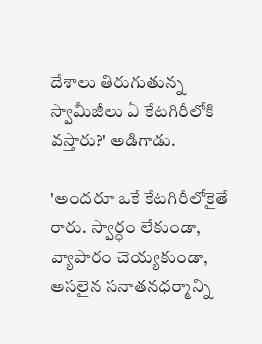దేశాలు తిరుగుతున్న స్వామీజీలు ఏ కేటగిరీలోకి వస్తారు?' అడిగాడు.

'అందరూ ఒకే కేటగిరీలోకైతే రారు. స్వార్ధం లేకుండా, వ్యాపారం చెయ్యకుండా, అసలైన సనాతనధర్మాన్ని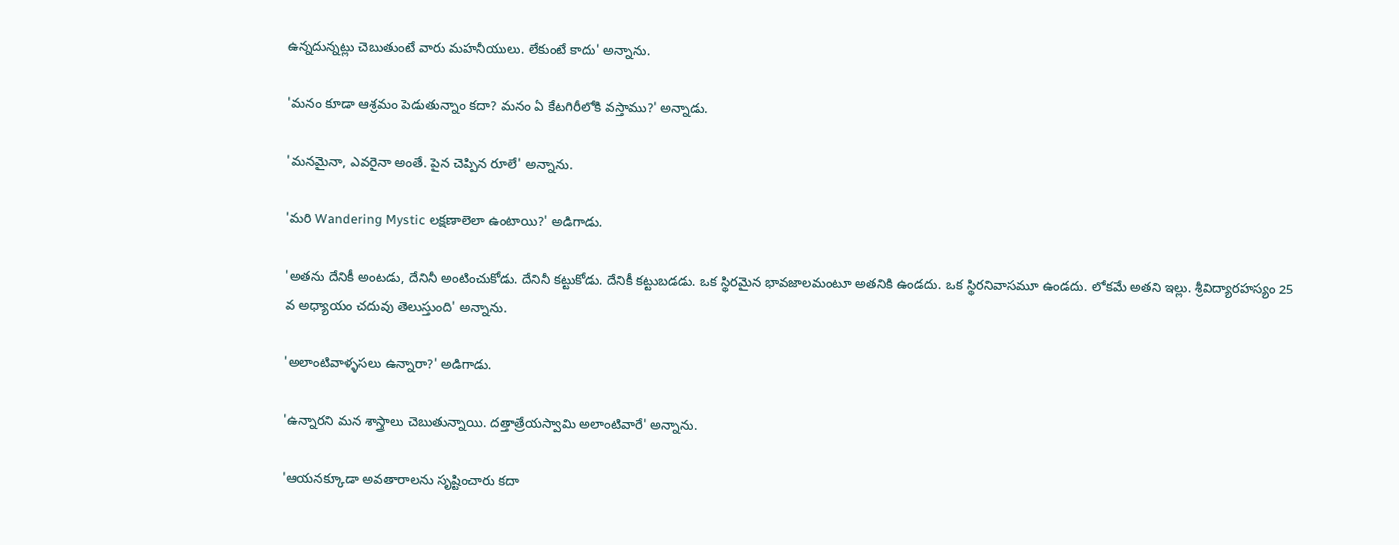ఉన్నదున్నట్లు చెబుతుంటే వారు మహనీయులు. లేకుంటే కాదు' అన్నాను.

'మనం కూడా ఆశ్రమం పెడుతున్నాం కదా? మనం ఏ కేటగిరీలోకి వస్తాము?' అన్నాడు.

'మనమైనా, ఎవరైనా అంతే. పైన చెప్పిన రూలే' అన్నాను.

'మరి Wandering Mystic లక్షణాలెలా ఉంటాయి?' అడిగాడు.

'అతను దేనికీ అంటడు, దేనినీ అంటించుకోడు. దేనినీ కట్టుకోడు. దేనికీ కట్టుబడడు. ఒక స్థిరమైన భావజాలమంటూ అతనికి ఉండదు. ఒక స్థిరనివాసమూ ఉండదు. లోకమే అతని ఇల్లు. శ్రీవిద్యారహస్యం 25 వ అధ్యాయం చదువు తెలుస్తుంది' అన్నాను.

'అలాంటివాళ్ళసలు ఉన్నారా?' అడిగాడు.

'ఉన్నారని మన శాస్త్రాలు చెబుతున్నాయి. దత్తాత్రేయస్వామి అలాంటివారే' అన్నాను.

'ఆయనక్కూడా అవతారాలను సృష్టించారు కదా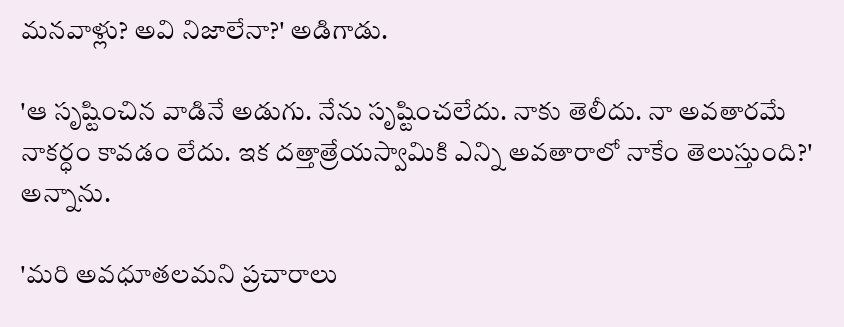మనవాళ్లు? అవి నిజాలేనా?' అడిగాడు.

'ఆ సృష్టించిన వాడినే అడుగు. నేను సృష్టించలేదు. నాకు తెలీదు. నా అవతారమే నాకర్ధం కావడం లేదు. ఇక దత్తాత్రేయస్వామికి ఎన్ని అవతారాలో నాకేం తెలుస్తుంది?' అన్నాను.

'మరి అవధూతలమని ప్రచారాలు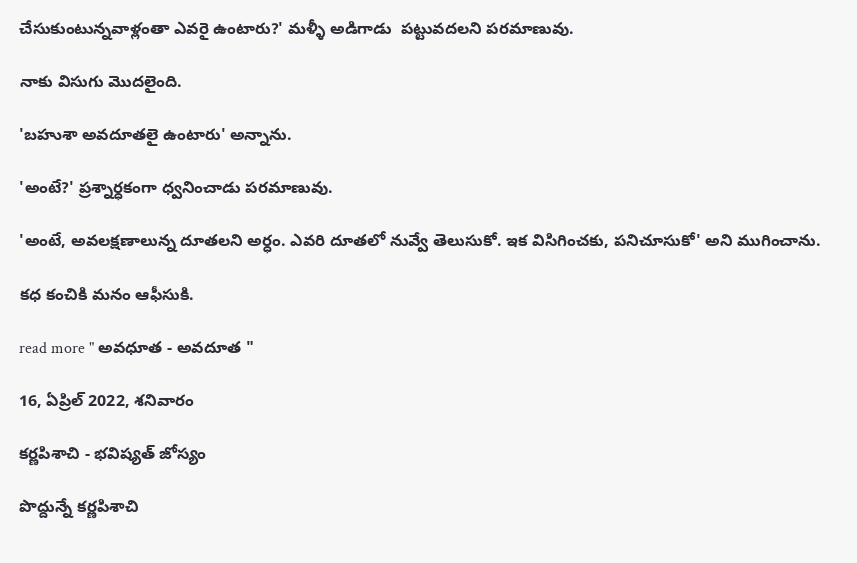చేసుకుంటున్నవాళ్లంతా ఎవరై ఉంటారు?' మళ్ళీ అడిగాడు  పట్టువదలని పరమాణువు.

నాకు విసుగు మొదలైంది.

'బహుశా అవదూతలై ఉంటారు' అన్నాను.

'అంటే?' ప్రశ్నార్ధకంగా ధ్వనించాడు పరమాణువు.

'అంటే, అవలక్షణాలున్న దూతలని అర్ధం. ఎవరి దూతలో నువ్వే తెలుసుకో. ఇక విసిగించకు, పనిచూసుకో' అని ముగించాను.

కధ కంచికి మనం ఆఫీసుకి.

read more " అవధూత - అవదూత "

16, ఏప్రిల్ 2022, శనివారం

కర్ణపిశాచి - భవిష్యత్ జోస్యం

పొద్దున్నే కర్ణపిశాచి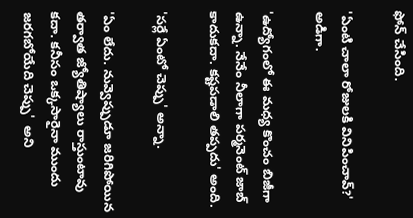ఫోన్ చేసింది.

'ఏంటి చాలా రోజులకి వినిపించావ్?' అడిగా.

'ఉద్యోగంలో ఈ మధ్య కొంచం బిజీగా ఉన్నా. నేనేం నీలాగా పర్మనెంట్ జాబ్ కాదుకదా. కష్టపడాలి తప్పదు' అంది.

'సర్లే ఏంటో చెప్పు' అన్నా.

'ఏం లేదు. నువ్వెప్పుడూ జరిగిపోయిన తర్వాత జ్యోతిష్యాలు రాస్తుంటావు కదా. కనీసం ఒక్కసారైనా ముందు జరగబోయేది చెప్పు'  అని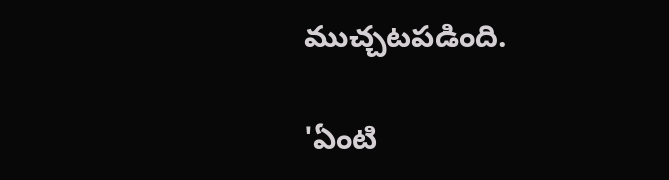ముచ్చటపడింది.

'ఏంటి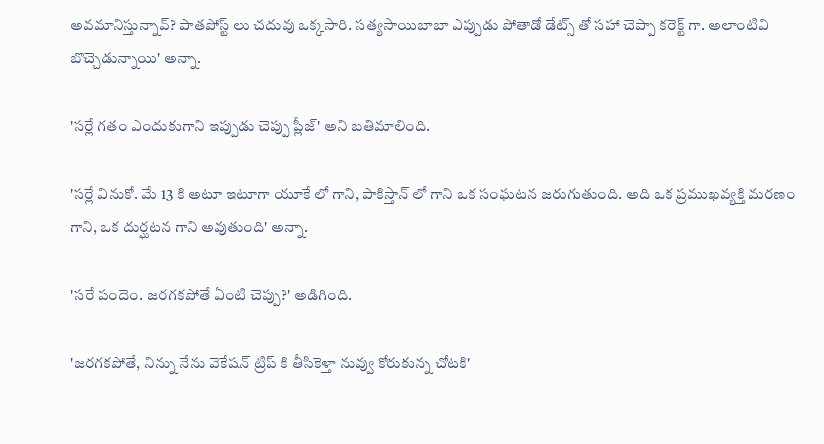అవమానిస్తున్నావ్? పాతపోస్ట్ లు చదువు ఒక్కసారి. సత్యసాయిబాబా ఎప్పుడు పోతాడో డేట్స్ తో సహా చెప్పా కరెక్ట్ గా. అలాంటివి బొచ్చెడున్నాయి' అన్నా.

'సర్లే గతం ఎందుకుగాని ఇప్పుడు చెప్పు ప్లీజ్' అని బతిమాలింది.

'సర్లే వినుకో. మే 13 కి అటూ ఇటూగా యూకే లో గాని, పాకిస్తాన్ లో గాని ఒక సంఘటన జరుగుతుంది. అది ఒక ప్రముఖవ్యక్తి మరణం గాని, ఒక దుర్ఘటన గాని అవుతుంది' అన్నా.

'సరే పందెం. జరగకపోతే ఏంటి చెప్పు?' అడిగింది.

'జరగకపోతే, నిన్ను నేను వెకేషన్ ట్రిప్ కి తీసికెళ్తా నువ్వు కోరుకున్న చోటకి'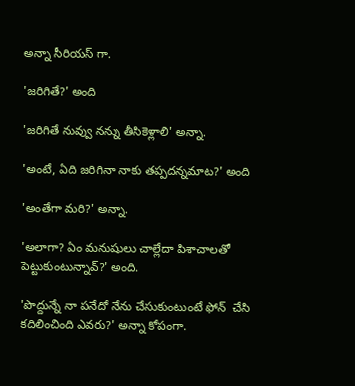అన్నా సీరియస్ గా.

'జరిగితే?' అంది

'జరిగితే నువ్వు నన్ను తీసికెళ్లాలి' అన్నా.

'అంటే, ఏది జరిగినా నాకు తప్పదన్నమాట?' అంది

'అంతేగా మరి?' అన్నా.

'అలాగా? ఏం మనుషులు చాల్లేదా పిశాచాలతో పెట్టుకుంటున్నావ్?' అంది.

'పొద్దున్నే నా పనేదో నేను చేసుకుంటుంటే ఫోన్  చేసి కదిలించింది ఎవరు?' అన్నా కోపంగా.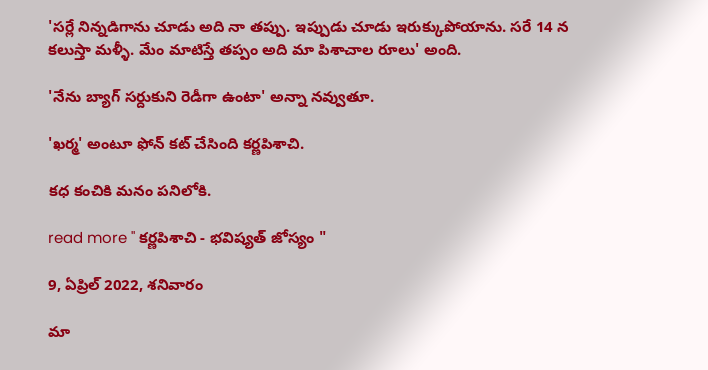'సర్లే నిన్నడిగాను చూడు అది నా తప్పు. ఇప్పుడు చూడు ఇరుక్కుపోయాను. సరే 14 న కలుస్తా మళ్ళీ. మేం మాటిస్తే తప్పం అది మా పిశాచాల రూలు' అంది.

'నేను బ్యాగ్ సర్దుకుని రెడీగా ఉంటా' అన్నా నవ్వుతూ.

'ఖర్మ' అంటూ ఫోన్ కట్ చేసింది కర్ణపిశాచి.

కధ కంచికి మనం పనిలోకి.

read more " కర్ణపిశాచి - భవిష్యత్ జోస్యం "

9, ఏప్రిల్ 2022, శనివారం

మా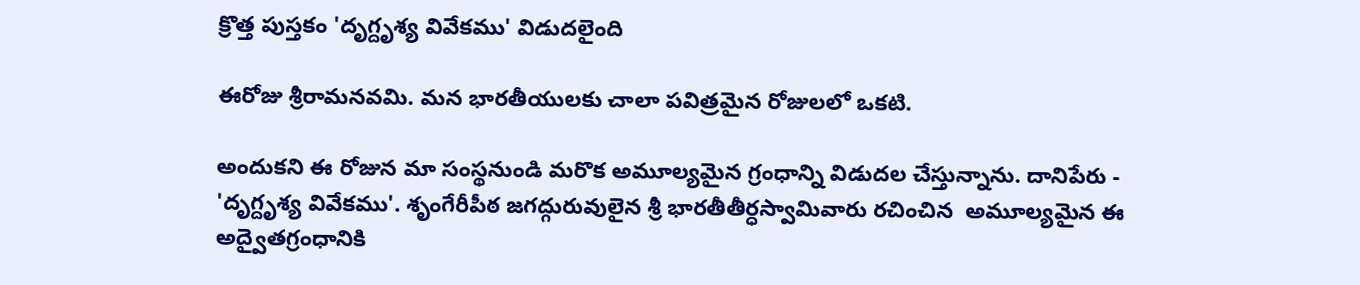క్రొత్త పుస్తకం 'దృగ్దృశ్య వివేకము' విడుదలైంది

ఈరోజు శ్రీరామనవమి. మన భారతీయులకు చాలా పవిత్రమైన రోజులలో ఒకటి.

అందుకని ఈ రోజున మా సంస్థనుండి మరొక అమూల్యమైన గ్రంధాన్ని విడుదల చేస్తున్నాను. దానిపేరు -
'దృగ్దృశ్య వివేకము'. శృంగేరీపీఠ జగద్గురువులైన శ్రీ భారతీతీర్ధస్వామివారు రచించిన  అమూల్యమైన ఈ అద్వైతగ్రంధానికి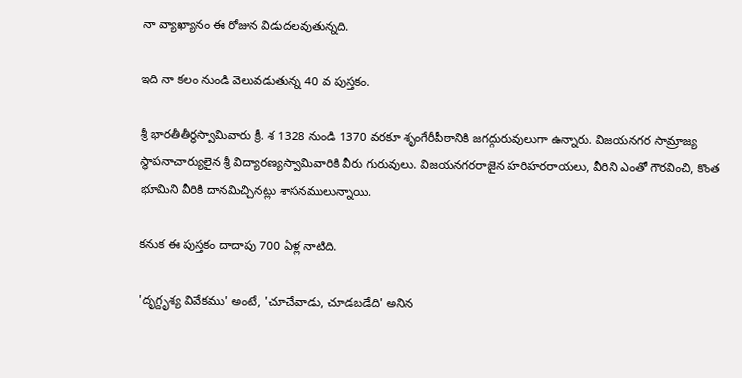నా వ్యాఖ్యానం ఈ రోజున విడుదలవుతున్నది.

ఇది నా కలం నుండి వెలువడుతున్న 40 వ పుస్తకం.

శ్రీ భారతీతీర్ధస్వామివారు క్రీ. శ 1328 నుండి 1370 వరకూ శృంగేరీపీఠానికి జగద్గురువులుగా ఉన్నారు. విజయనగర సామ్రాజ్య స్థాపనాచార్యులైన శ్రీ విద్యారణ్యస్వామివారికి వీరు గురువులు. విజయనగరరాజైన హరిహరరాయలు, వీరిని ఎంతో గౌరవించి, కొంత భూమిని వీరికి దానమిచ్చినట్లు శాసనములున్నాయి.

కనుక ఈ పుస్తకం దాదాపు 700 ఏళ్ల నాటిది.

'దృగ్దృశ్య వివేకము' అంటే, 'చూచేవాడు, చూడబడేది' అనిన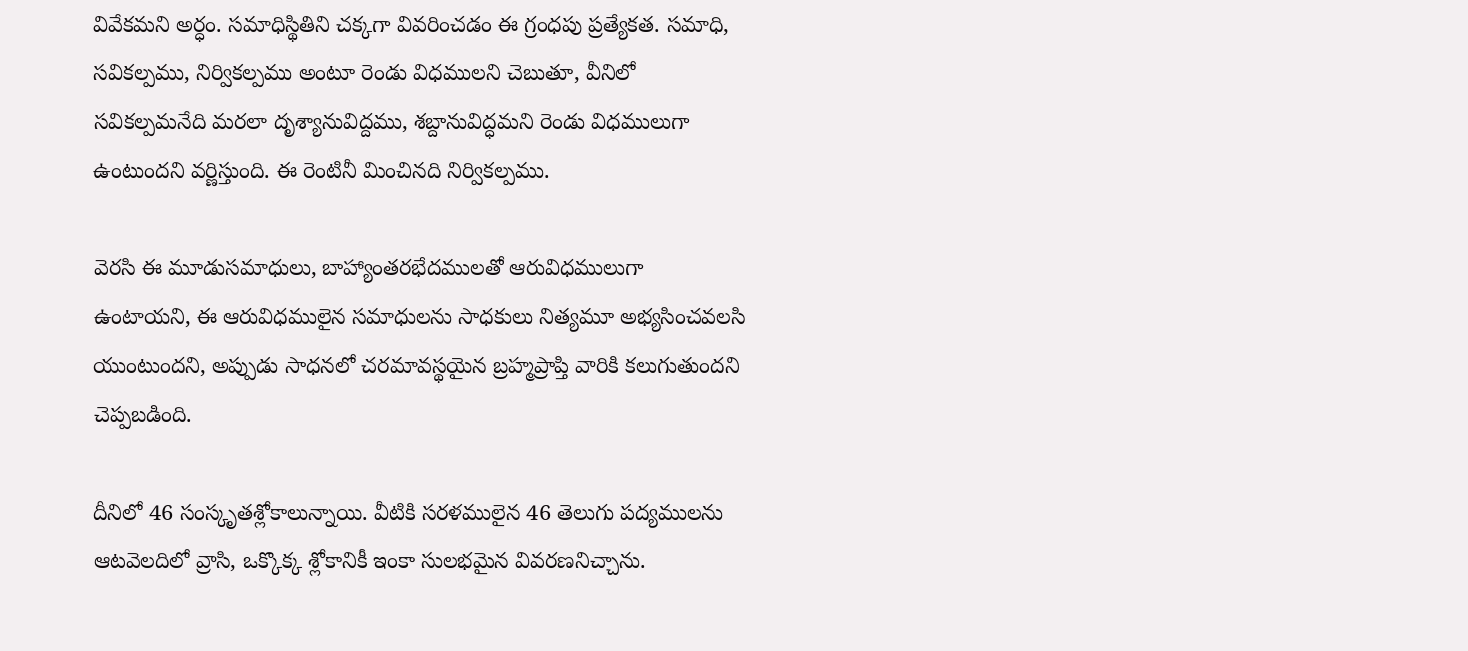వివేకమని అర్ధం. సమాధిస్థితిని చక్కగా వివరించడం ఈ గ్రంధపు ప్రత్యేకత. సమాధి, సవికల్పము, నిర్వికల్పము అంటూ రెండు విధములని చెబుతూ, వీనిలో సవికల్పమనేది మరలా దృశ్యానువిద్దము, శబ్దానువిద్ధమని రెండు విధములుగా ఉంటుందని వర్ణిస్తుంది. ఈ రెంటినీ మించినది నిర్వికల్పము.

వెరసి ఈ మూడుసమాధులు, బాహ్యాంతరభేదములతో ఆరువిధములుగా ఉంటాయని, ఈ ఆరువిధములైన సమాధులను సాధకులు నిత్యమూ అభ్యసించవలసి యుంటుందని, అప్పుడు సాధనలో చరమావస్థయైన బ్రహ్మప్రాప్తి వారికి కలుగుతుందని చెప్పబడింది.

దీనిలో 46 సంస్కృతశ్లోకాలున్నాయి. వీటికి సరళములైన 46 తెలుగు పద్యములను ఆటవెలదిలో వ్రాసి, ఒక్కొక్క శ్లోకానికీ ఇంకా సులభమైన వివరణనిచ్చాను.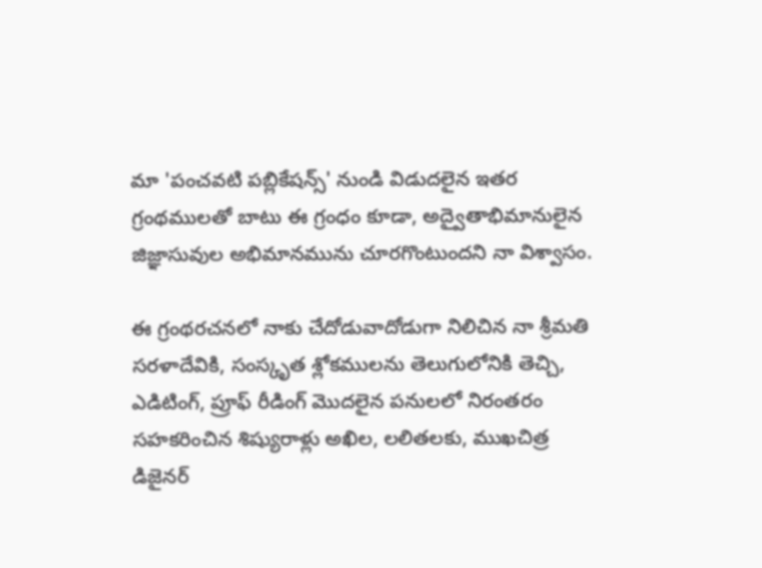మా 'పంచవటి పబ్లికేషన్స్' నుండి విడుదలైన ఇతర గ్రంథములతో బాటు ఈ గ్రంధం కూడా, అద్వైతాభిమానులైన జిజ్ఞాసువుల అభిమానమును చూరగొంటుందని నా విశ్వాసం.

ఈ గ్రంథరచనలో నాకు చేదోడువాదోడుగా నిలిచిన నా శ్రీమతి సరళాదేవికి, సంస్కృత శ్లోకములను తెలుగులోనికి తెచ్చి, ఎడిటింగ్, ప్రూఫ్ రీడింగ్ మొదలైన పనులలో నిరంతరం సహకరించిన శిష్యురాళ్లు అఖిల, లలితలకు, ముఖచిత్ర డిజైనర్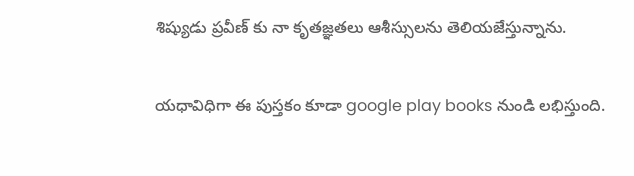శిష్యుడు ప్రవీణ్ కు నా కృతజ్ఞతలు ఆశీస్సులను తెలియజేస్తున్నాను.

యధావిధిగా ఈ పుస్తకం కూడా google play books నుండి లభిస్తుంది.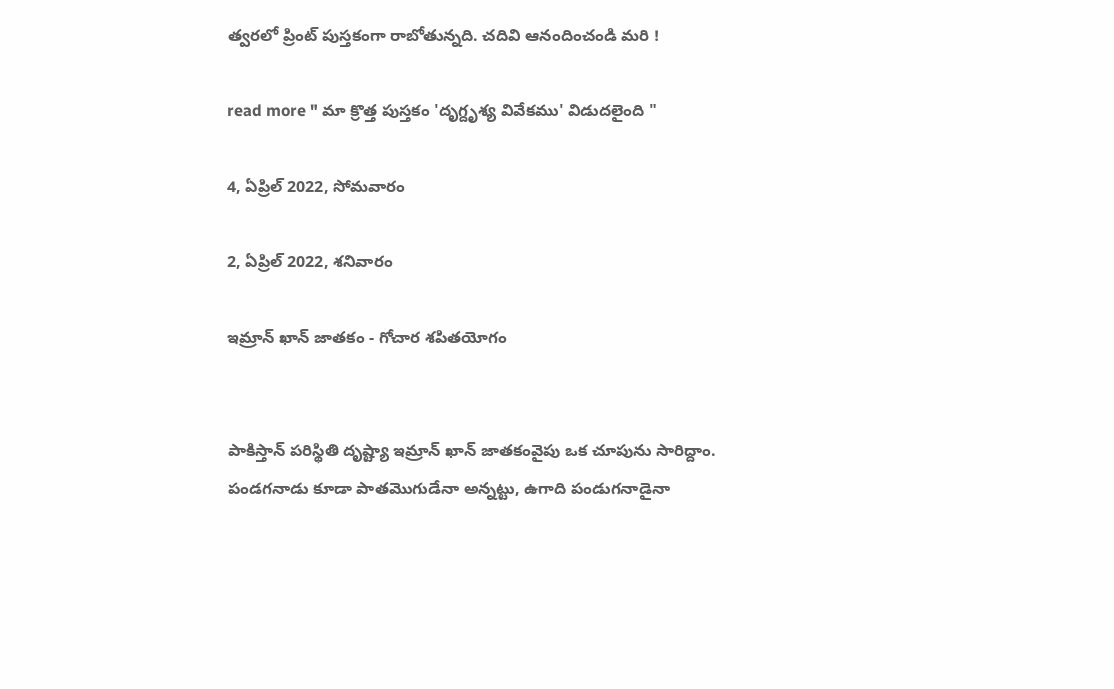త్వరలో ప్రింట్ పుస్తకంగా రాబోతున్నది. చదివి ఆనందించండి మరి !

read more " మా క్రొత్త పుస్తకం 'దృగ్దృశ్య వివేకము' విడుదలైంది "

4, ఏప్రిల్ 2022, సోమవారం

2, ఏప్రిల్ 2022, శనివారం

ఇమ్రాన్ ఖాన్ జాతకం - గోచార శపితయోగం


పాకిస్తాన్ పరిస్థితి దృష్ట్యా ఇమ్రాన్ ఖాన్ జాతకంవైపు ఒక చూపును సారిద్దాం. పండగనాడు కూడా పాతమొగుడేనా అన్నట్టు, ఉగాది పండుగనాడైనా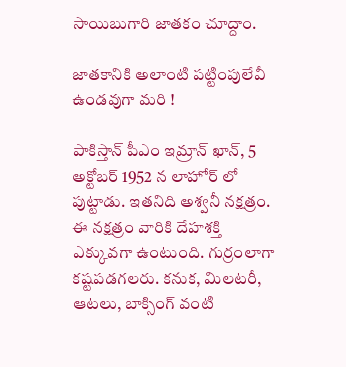సాయిబుగారి జాతకం చూద్దాం.

జాతకానికి అలాంటి పట్టింపులేవీ ఉండవుగా మరి !

పాకిస్తాన్ పీఎం ఇమ్రాన్ ఖాన్, 5 అక్టోబర్ 1952 న లాహోర్ లో పుట్టాడు. ఇతనిది అశ్వనీ నక్షత్రం. ఈ నక్షత్రం వారికి దేహశక్తి ఎక్కువగా ఉంటుంది. గుర్రంలాగా కష్టపడగలరు. కనుక, మిలటరీ, ఆటలు, బాక్సింగ్ వంటి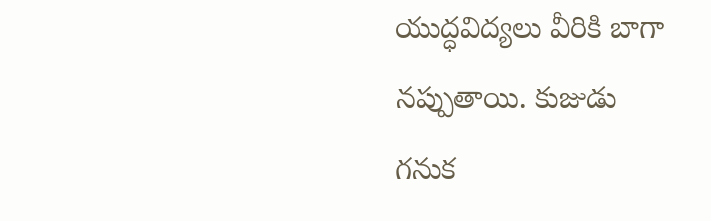యుద్ధవిద్యలు వీరికి బాగా నప్పుతాయి. కుజుడు గనుక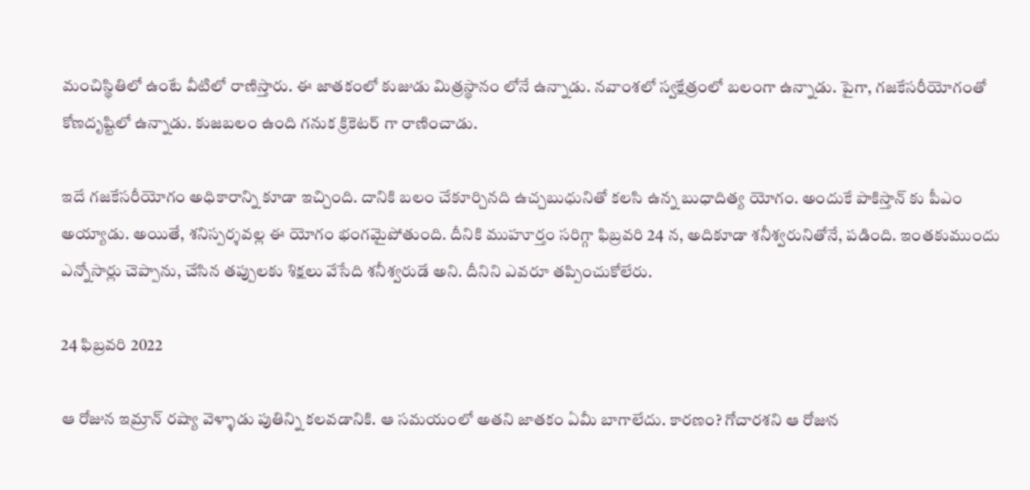మంచిస్థితిలో ఉంటే వీటిలో రాణిస్తారు. ఈ జాతకంలో కుజుడు మిత్రస్థానం లోనే ఉన్నాడు. నవాంశలో స్వక్షేత్రంలో బలంగా ఉన్నాడు. పైగా, గజకేసరీయోగంతో కోణదృష్టిలో ఉన్నాడు. కుజబలం ఉంది గనుక క్రికెటర్ గా రాణించాడు.

ఇదే గజకేసరీయోగం అధికారాన్ని కూడా ఇచ్చింది. దానికి బలం చేకూర్చినది ఉచ్చబుధునితో కలసి ఉన్న బుధాదిత్య యోగం. అందుకే పాకిస్తాన్ కు పీఎం అయ్యాడు. అయితే, శనిస్పర్శవల్ల ఈ యోగం భంగమైపోతుంది. దీనికి ముహూర్తం సరిగ్గా ఫిబ్రవరి 24 న, అదికూడా శనీశ్వరునితోనే, పడింది. ఇంతకుముందు ఎన్నోసార్లు చెప్పాను, చేసిన తప్పులకు శిక్షలు వేసేది శనీశ్వరుడే అని. దీనిని ఎవరూ తప్పించుకోలేరు.

24 ఫిబ్రవరి 2022

ఆ రోజున ఇమ్రాన్ రష్యా వెళ్ళాడు పుతిన్ని కలవడానికి. ఆ సమయంలో అతని జాతకం ఏమీ బాగాలేదు. కారణం? గోచారశని ఆ రోజున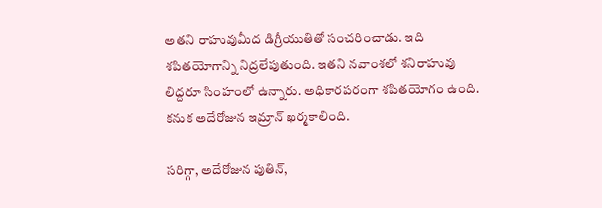అతని రాహువుమీద డిగ్రీయుతితో సంచరించాడు. ఇది శపితయోగాన్ని నిద్రలేపుతుంది. ఇతని నవాంశలో శనిరాహువు లిద్దరూ సింహంలో ఉన్నారు. అధికారపరంగా శపితయోగం ఉంది. కనుక అదేరోజున ఇమ్రాన్ ఖర్మకాలింది.

సరిగ్గా, అదేరోజున పుతిన్,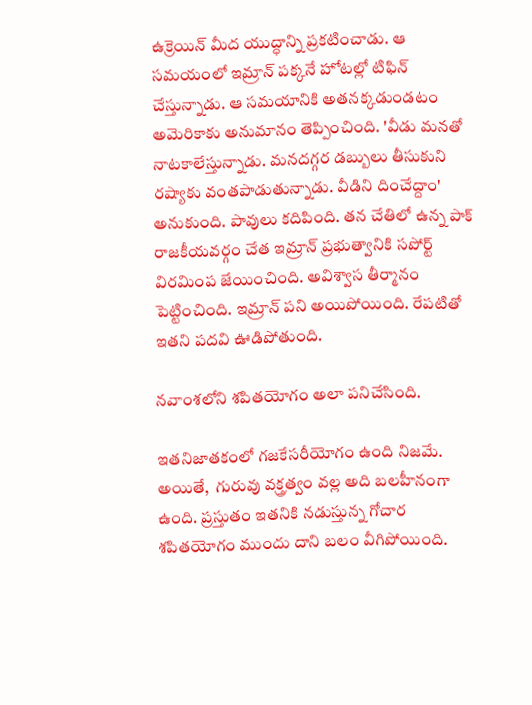ఉక్రెయిన్ మీద యుద్ధాన్ని ప్రకటించాడు. ఆ సమయంలో ఇమ్రాన్ పక్కనే హోటల్లో టిఫిన్ చేస్తున్నాడు. ఆ సమయానికి అతనక్కడుండటం అమెరికాకు అనుమానం తెప్పించింది. 'వీడు మనతో నాటకాలేస్తున్నాడు. మనదగ్గర డబ్బులు తీసుకుని రష్యాకు వంతపాడుతున్నాడు. వీడిని దించేద్దాం' అనుకుంది. పావులు కదిపింది. తన చేతిలో ఉన్న పాక్ రాజకీయవర్గం చేత ఇమ్రాన్ ప్రభుత్వానికి సపోర్ట్ విరమింప జేయించింది. అవిశ్వాస తీర్మానం పెట్టించింది. ఇమ్రాన్ పని అయిపోయింది. రేపటితో ఇతని పదవి ఊడిపోతుంది.

నవాంశలోని శపితయోగం అలా పనిచేసింది.

ఇతనిజాతకంలో గజకేసరీయోగం ఉంది నిజమే. అయితే,  గురువు వక్త్రత్వం వల్ల అది బలహీనంగా ఉంది. ప్రస్తుతం ఇతనికి నడుస్తున్న గోచార శపితయోగం ముందు దాని బలం వీగిపోయింది.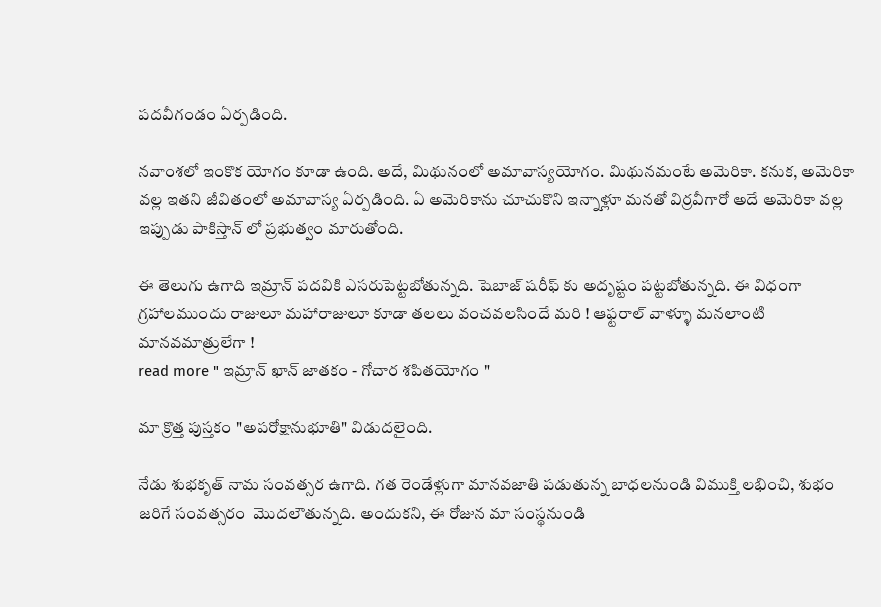పదవీగండం ఏర్పడింది.

నవాంశలో ఇంకొక యోగం కూడా ఉంది. అదే, మిథునంలో అమావాస్యయోగం. మిథునమంటే అమెరికా. కనుక, అమెరికా వల్ల ఇతని జీవితంలో అమావాస్య ఏర్పడింది. ఏ అమెరికాను చూచుకొని ఇన్నాళ్లూ మనతో విర్రవీగారో అదే అమెరికా వల్ల ఇప్పుడు పాకిస్తాన్ లో ప్రభుత్వం మారుతోంది.

ఈ తెలుగు ఉగాది ఇమ్రాన్ పదవికి ఎసరుపెట్టబోతున్నది. షెబాజ్ షరీఫ్ కు అదృష్టం పట్టబోతున్నది. ఈ విధంగా గ్రహాలముందు రాజులూ మహారాజులూ కూడా తలలు వంచవలసిందే మరి ! ఆఫ్టరాల్ వాళ్ళూ మనలాంటి మానవమాత్రులేగా !
read more " ఇమ్రాన్ ఖాన్ జాతకం - గోచార శపితయోగం "

మా క్రొత్త పుస్తకం "అపరోక్షానుభూతి" విడుదలైంది.

నేడు శుభకృత్ నామ సంవత్సర ఉగాది. గత రెండేళ్లుగా మానవజాతి పడుతున్న బాధలనుండి విముక్తి లభించి, శుభం జరిగే సంవత్సరం  మొదలౌతున్నది. అందుకని, ఈ రోజున మా సంస్థనుండి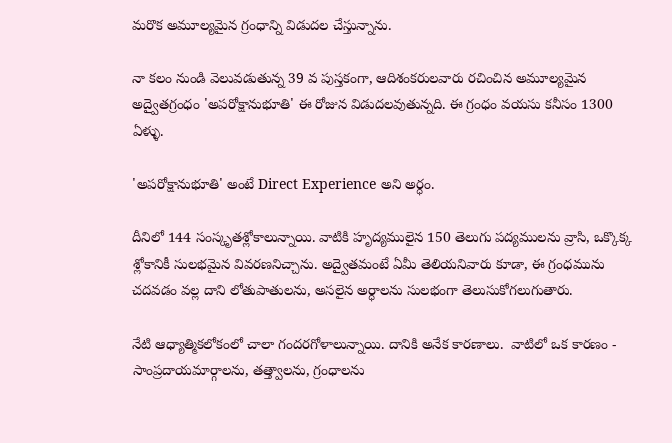మరొక అమూల్యమైన గ్రంధాన్ని విడుదల చేస్తున్నాను.

నా కలం నుండి వెలువడుతున్న 39 వ పుస్తకంగా, ఆదిశంకరులవారు రచించిన అమూల్యమైన అద్వైతగ్రంధం 'అపరోక్షానుభూతి' ఈ రోజున విడుదలవుతున్నది. ఈ గ్రంధం వయసు కనీసం 1300 ఏళ్ళు.

'అపరోక్షానుభూతి' అంటే Direct Experience అని అర్ధం.

దీనిలో 144 సంస్కృతశ్లోకాలున్నాయి. వాటికి హృద్యములైన 150 తెలుగు పద్యములను వ్రాసి, ఒక్కొక్క శ్లోకానికీ సులభమైన వివరణనిచ్చాను. అద్వైతమంటే ఏమీ తెలియనివారు కూడా, ఈ గ్రంధమును చదవడం వల్ల దాని లోతుపాతులను, అసలైన అర్ధాలను సులభంగా తెలుసుకోగలుగుతారు.

నేటి ఆధ్యాత్మికలోకంలో చాలా గందరగోళాలున్నాయి. దానికి అనేక కారణాలు.  వాటిలో ఒక కారణం - సాంప్రదాయమార్గాలను, తత్త్వాలను, గ్రంధాలను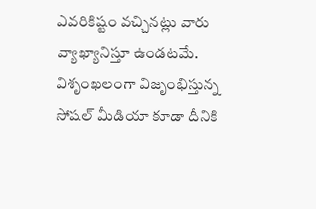ఎవరికిష్టం వచ్చినట్లు వారు వ్యాఖ్యానిస్తూ ఉండటమే. విశృంఖలంగా విజృంభిస్తున్న సోషల్ మీడియా కూడా దీనికి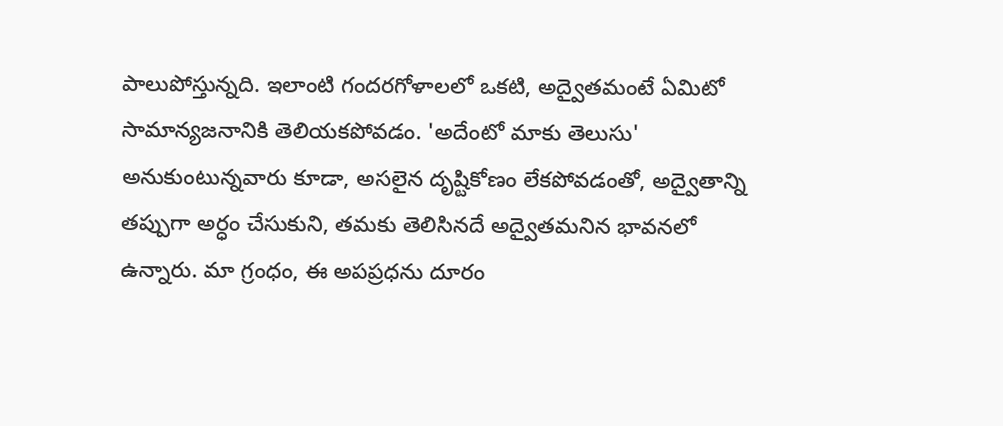పాలుపోస్తున్నది. ఇలాంటి గందరగోళాలలో ఒకటి, అద్వైతమంటే ఏమిటో సామాన్యజనానికి తెలియకపోవడం. 'అదేంటో మాకు తెలుసు' అనుకుంటున్నవారు కూడా, అసలైన దృష్టికోణం లేకపోవడంతో, అద్వైతాన్ని తప్పుగా అర్ధం చేసుకుని, తమకు తెలిసినదే అద్వైతమనిన భావనలో ఉన్నారు. మా గ్రంధం, ఈ అపప్రధను దూరం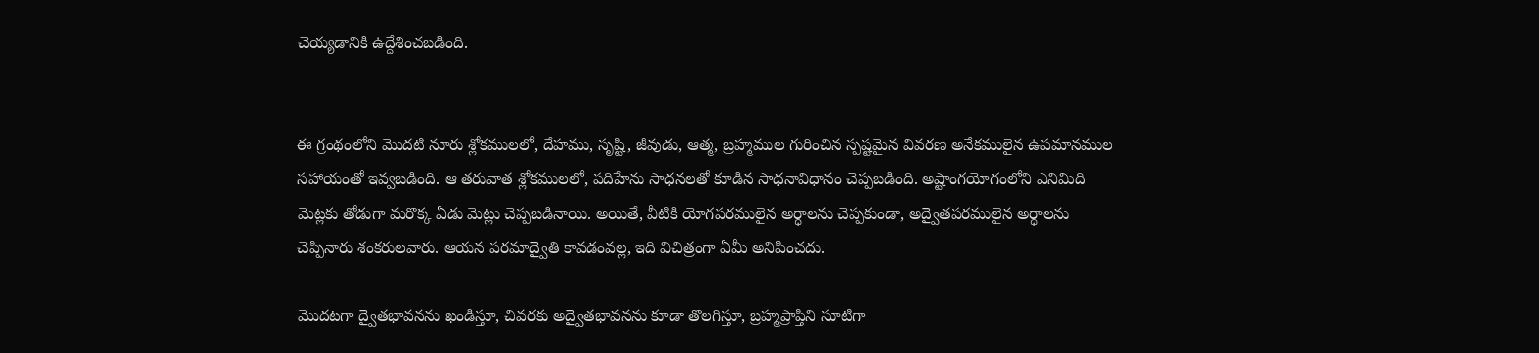చెయ్యడానికి ఉద్దేశించబడింది.


ఈ గ్రంథంలోని మొదటి నూరు శ్లోకములలో, దేహము, సృష్టి, జీవుడు, ఆత్మ, బ్రహ్మముల గురించిన స్పష్టమైన వివరణ అనేకములైన ఉపమానముల సహాయంతో ఇవ్వబడింది. ఆ తరువాత శ్లోకములలో, పదిహేను సాధనలతో కూడిన సాధనావిధానం చెప్పబడింది. అష్టాంగయోగంలోని ఎనిమిది మెట్లకు తోడుగా మరొక్క ఏడు మెట్లు చెప్పబడినాయి. అయితే, వీటికి యోగపరములైన అర్ధాలను చెప్పకుండా, అద్వైతపరములైన అర్ధాలను చెప్పినారు శంకరులవారు. ఆయన పరమాద్వైతి కావడంవల్ల, ఇది విచిత్రంగా ఏమీ అనిపించదు.

మొదటగా ద్వైతభావనను ఖండిస్తూ, చివరకు అద్వైతభావనను కూడా తొలగిస్తూ, బ్రహ్మప్రాప్తిని సూటిగా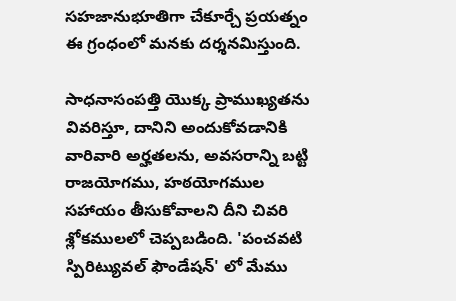సహజానుభూతిగా చేకూర్చే ప్రయత్నం ఈ గ్రంధంలో మనకు దర్శనమిస్తుంది.

సాధనాసంపత్తి యొక్క ప్రాముఖ్యతను వివరిస్తూ, దానిని అందుకోవడానికి వారివారి అర్హతలను, అవసరాన్ని బట్టి రాజయోగము, హఠయోగముల సహాయం తీసుకోవాలని దీని చివరి శ్లోకములలో చెప్పబడింది. 'పంచవటి స్పిరిట్యువల్ ఫౌండేషన్' లో మేము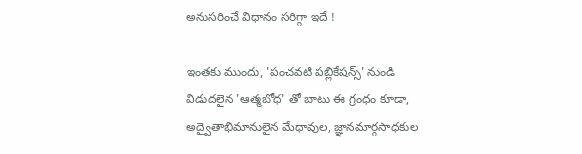అనుసరించే విధానం సరిగ్గా ఇదే !

ఇంతకు ముందు, 'పంచవటి పబ్లికేషన్స్' నుండి విడుదలైన 'ఆత్మబోధ' తో బాటు ఈ గ్రంధం కూడా, అద్వైతాభిమానులైన మేధావుల, జ్ఞానమార్గసాధకుల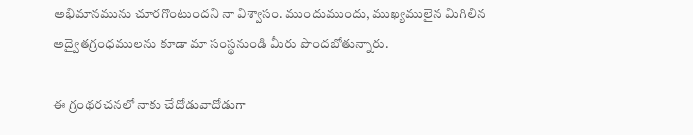అభిమానమును చూరగొంటుందని నా విశ్వాసం. ముందుముందు, ముఖ్యములైన మిగిలిన అద్వైతగ్రంధములను కూడా మా సంస్థనుండి మీరు పొందబోతున్నారు.

ఈ గ్రంథరచనలో నాకు చేదోడువాదోడుగా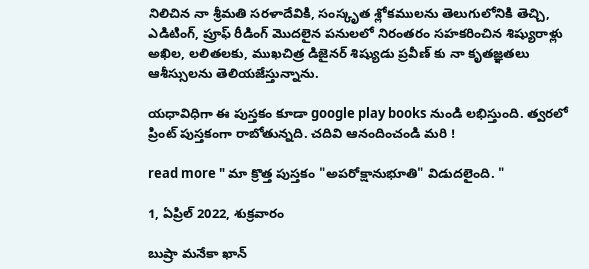నిలిచిన నా శ్రీమతి సరళాదేవికి, సంస్కృత శ్లోకములను తెలుగులోనికి తెచ్చి, ఎడిటింగ్, ప్రూఫ్ రీడింగ్ మొదలైన పనులలో నిరంతరం సహకరించిన శిష్యురాళ్లు అఖిల, లలితలకు, ముఖచిత్ర డిజైనర్ శిష్యుడు ప్రవీణ్ కు నా కృతజ్ఞతలు ఆశీస్సులను తెలియజేస్తున్నాను.

యధావిధిగా ఈ పుస్తకం కూడా google play books నుండి లభిస్తుంది. త్వరలో ప్రింట్ పుస్తకంగా రాబోతున్నది. చదివి ఆనందించండి మరి !

read more " మా క్రొత్త పుస్తకం "అపరోక్షానుభూతి" విడుదలైంది. "

1, ఏప్రిల్ 2022, శుక్రవారం

బుష్రా మనేకా ఖాన్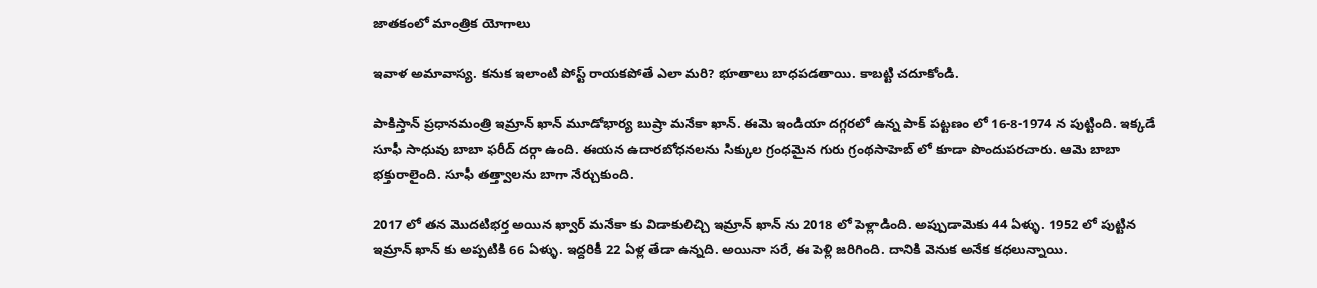జాతకంలో మాంత్రిక యోగాలు

ఇవాళ అమావాస్య. కనుక ఇలాంటి పోస్ట్ రాయకపోతే ఎలా మరి? భూతాలు బాధపడతాయి. కాబట్టి చదూకోండి.

పాకిస్తాన్ ప్రధానమంత్రి ఇమ్రాన్ ఖాన్ మూడోభార్య బుష్రా మనేకా ఖాన్. ఈమె ఇండియా దగ్గరలో ఉన్న పాక్ పట్టణం లో 16-8-1974 న పుట్టింది. ఇక్కడే సూఫీ సాధువు బాబా ఫరీద్ దర్గా ఉంది. ఈయన ఉదారబోధనలను సిక్కుల గ్రంధమైన గురు గ్రంథసాహెబ్ లో కూడా పొందుపరచారు. ఆమె బాబా భక్తురాలైంది. సూఫీ తత్త్వాలను బాగా నేర్చుకుంది.

2017 లో తన మొదటిభర్త అయిన ఖ్వార్ మనేకా కు విడాకులిచ్చి ఇమ్రాన్ ఖాన్ ను 2018 లో పెళ్లాడింది. అప్పుడామెకు 44 ఏళ్ళు. 1952 లో పుట్టిన ఇమ్రాన్ ఖాన్ కు అప్పటికి 66 ఏళ్ళు. ఇద్దరికీ 22 ఏళ్ల తేడా ఉన్నది. అయినా సరే, ఈ పెళ్లి జరిగింది. దానికి వెనుక అనేక కధలున్నాయి.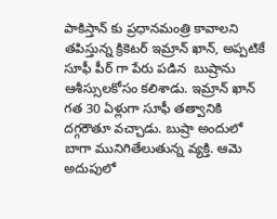పాకిస్తాన్ కు ప్రధానమంత్రి కావాలని తపిస్తున్న క్రికెటర్ ఇమ్రాన్ ఖాన్, అప్పటికే సూఫీ పీర్ గా పేరు పడిన  బుష్రాను ఆశీస్సులకోసం కలిశాడు. ఇమ్రాన్ ఖాన్ గత 30 ఏళ్లుగా సూఫీ తత్వానికి దగ్గరౌతూ వచ్చాడు. బుష్రా అందులో బాగా మునిగితేలుతున్న వ్యక్తి. ఆమె అదుపులో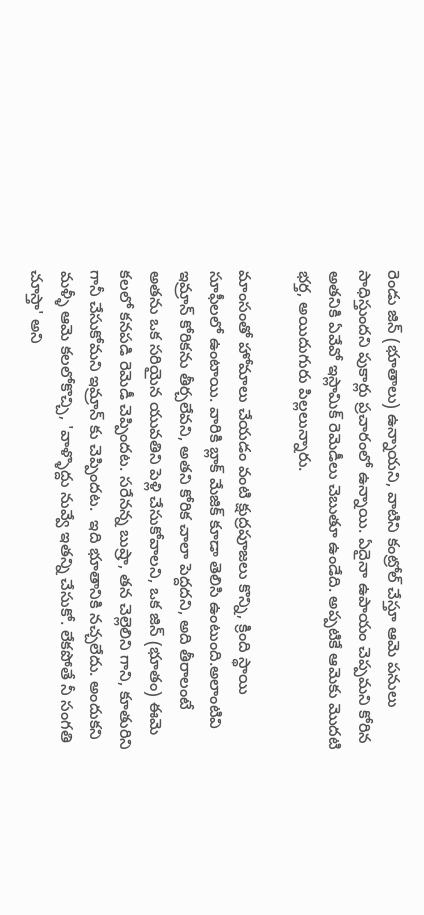రెండు జిన్ (భూతాలు) ఉన్నాయని, వాటిని కంట్రోల్ చేస్తూ ఆమె పనులు సాధిస్తుందని పుకార్లు ప్రచారంలో ఉన్నాయి. ఏదైనా ఉపాయం చెప్పమని కోరిన అతనికి ఏవేవో ఇస్లామిక్ రెమెడీలు చెబుతూ ఉండేది. అప్పటికే ఆమెకు మొదటి భర్త, అయిదుగురు పిల్లలున్నారు.

మాంసంతో హోమాలు చేయడం వంటి క్షుద్రపూజలు కొన్ని, క్రింది స్థాయి సూఫీలలో ఉంటాయి. వారికి బ్లాక్ మేజిక్ కూడా తెలిసి ఉంటుంది.అలాంటివి ఇమ్రాన్ కోరికను తీర్చలేవని, అతని కోరిక చాలా పెద్దదని, అది తీరాలంటే అతను ఒక సరియైన యువతిని పెళ్లి చేసుకోవాలని, ఒక జిన్ (భూతం) ఈమె కలలో కనపడి రెమెడీ చెప్పిందట. సరేనన్న బుష్రా, తన చెల్లెలిని గాని, కూతురిని గానీ చేసుకోమని ఇమ్రాన్ కు చెప్పిందట.  ఇది భూతానికి నచ్చలేదు. అందుకని మళ్ళీ ఆమె కలలోకొచ్చి, 'వాళ్ళొద్దు నువ్వే ఇతన్ని చేసుకో. లేకపోతే నీ సంగతి చూస్తా' అని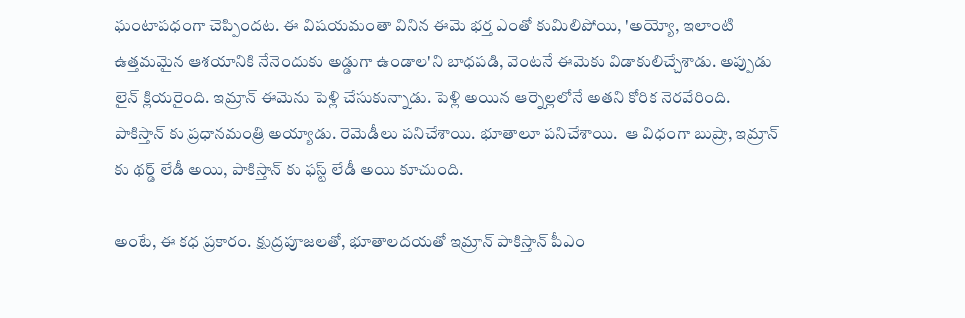ఘంటాపధంగా చెప్పిందట. ఈ విషయమంతా వినిన ఈమె భర్త ఎంతో కుమిలిపోయి, 'అయ్యో, ఇలాంటి ఉత్తమమైన ఆశయానికి నేనెందుకు అడ్డుగా ఉండాల'ని బాధపడి, వెంటనే ఈమెకు విడాకులిచ్చేశాడు. అప్పుడు లైన్ క్లియరైంది. ఇమ్రాన్ ఈమెను పెళ్లి చేసుకున్నాడు. పెళ్లి అయిన ఆర్నెల్లలోనే అతని కోరిక నెరవేరింది. పాకిస్తాన్ కు ప్రధానమంత్రి అయ్యాడు. రెమెడీలు పనిచేశాయి. భూతాలూ పనిచేశాయి.  ఆ విధంగా బుష్రా, ఇమ్రాన్ కు థర్డ్ లేడీ అయి, పాకిస్తాన్ కు ఫస్ట్ లేడీ అయి కూచుంది.

అంటే, ఈ కధ ప్రకారం. క్షుద్రపూజలతో, భూతాలదయతో ఇమ్రాన్ పాకిస్తాన్ పీఎం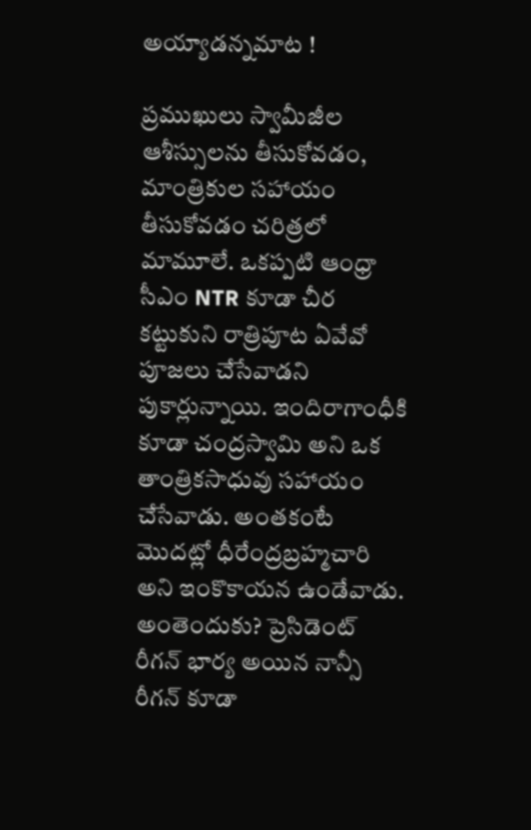అయ్యాడన్నమాట !

ప్రముఖులు స్వామీజీల ఆశీస్సులను తీసుకోవడం, మాంత్రికుల సహాయం తీసుకోవడం చరిత్రలో మామూలే. ఒకప్పటి ఆంధ్రా సీఎం NTR కూడా చీర కట్టుకుని రాత్రిపూట ఏవేవో పూజలు చేసేవాడని పుకార్లున్నాయి. ఇందిరాగాంధీకి కూడా చంద్రస్వామి అని ఒక తాంత్రికసాధువు సహాయం చేసేవాడు. అంతకంటే మొదట్లో ధీరేంద్రబ్రహ్మచారి అని ఇంకొకాయన ఉండేవాడు. అంతెందుకు? ప్రెసిడెంట్ రీగన్ భార్య అయిన నాన్సీ రీగన్ కూడా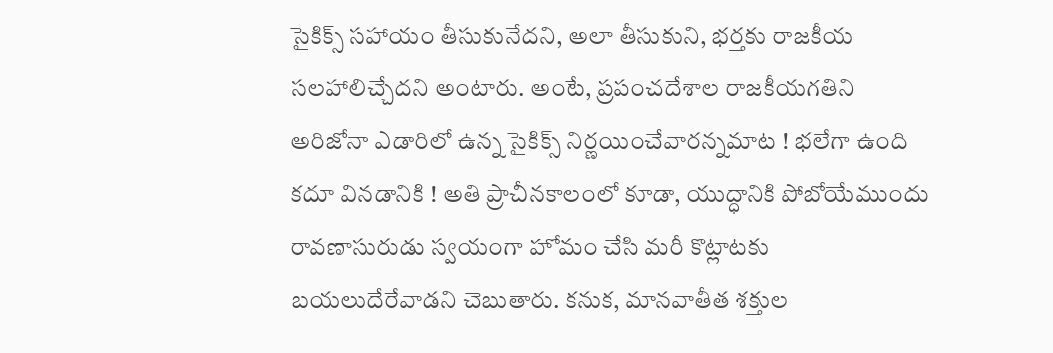సైకిక్స్ సహాయం తీసుకునేదని, అలా తీసుకుని, భర్తకు రాజకీయ సలహాలిచ్చేదని అంటారు. అంటే, ప్రపంచదేశాల రాజకీయగతిని అరిజోనా ఎడారిలో ఉన్న సైకిక్స్ నిర్ణయించేవారన్నమాట ! భలేగా ఉంది కదూ వినడానికి ! అతి ప్రాచీనకాలంలో కూడా, యుద్ధానికి పోబోయేముందు రావణాసురుడు స్వయంగా హోమం చేసి మరీ కొట్లాటకు బయలుదేరేవాడని చెబుతారు. కనుక, మానవాతీత శక్తుల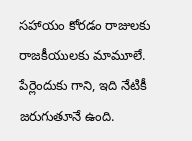సహాయం కోరడం రాజులకు రాజకీయులకు మామూలే. పేర్లెందుకు గాని, ఇది నేటికీ జరుగుతూనే ఉంది.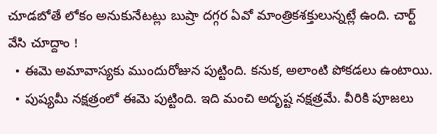చూడబోతే లోకం అనుకునేటట్లు బుష్రా దగ్గర ఏవో మాంత్రికశక్తులున్నట్లే ఉంది. చార్ట్ వేసి చూద్దాం !
  • ఈమె అమావాస్యకు ముందురోజున పుట్టింది. కనుక, అలాంటి పోకడలు ఉంటాయి.
  • పుష్యమీ నక్షత్రంలో ఈమె పుట్టింది. ఇది మంచి అదృష్ట నక్షత్రమే. వీరికి పూజలు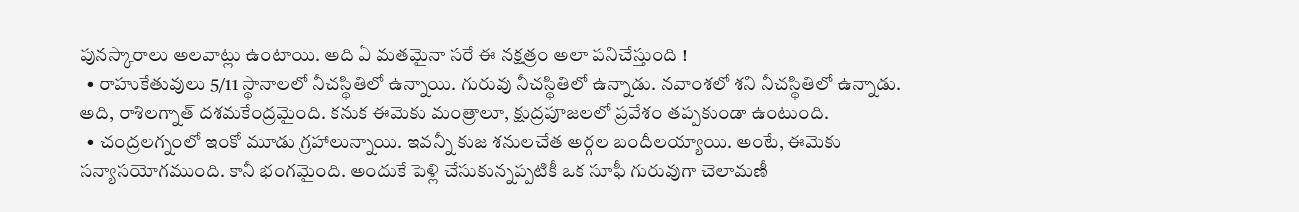పునస్కారాలు అలవాట్లు ఉంటాయి. అది ఏ మతమైనా సరే ఈ నక్షత్రం అలా పనిచేస్తుంది !
  • రాహుకేతువులు 5/11 స్థానాలలో నీచస్థితిలో ఉన్నాయి. గురువు నీచస్థితిలో ఉన్నాడు. నవాంశలో శని నీచస్థితిలో ఉన్నాడు. అది, రాశిలగ్నాత్ దశమకేంద్రమైంది. కనుక ఈమెకు మంత్రాలూ, క్షుద్రపూజలలో ప్రవేశం తప్పకుండా ఉంటుంది.
  • చంద్రలగ్నంలో ఇంకో మూడు గ్రహాలున్నాయి. ఇవన్నీ కుజ శనులచేత అర్గల బందీలయ్యాయి. అంటే, ఈమెకు సన్యాసయోగముంది. కానీ భంగమైంది. అందుకే పెళ్లి చేసుకున్నప్పటికీ ఒక సూఫీ గురువుగా చెలామణీ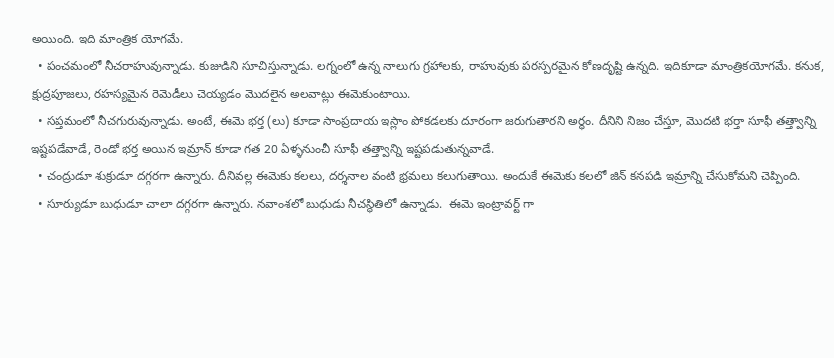అయింది. ఇది మాంత్రిక యోగమే.
  • పంచమంలో నీచరాహువున్నాడు. కుజుడిని సూచిస్తున్నాడు. లగ్నంలో ఉన్న నాలుగు గ్రహాలకు, రాహువుకు పరస్పరమైన కోణదృష్టి ఉన్నది. ఇదికూడా మాంత్రికయోగమే. కనుక, క్షుద్రపూజలు, రహస్యమైన రెమెడీలు చెయ్యడం మొదలైన అలవాట్లు ఈమెకుంటాయి.
  • సప్తమంలో నీచగురువున్నాడు. అంటే, ఈమె భర్త (లు) కూడా సాంప్రదాయ ఇస్లాం పోకడలకు దూరంగా జరుగుతారని అర్ధం. దీనిని నిజం చేస్తూ, మొదటి భర్తా సూఫీ తత్త్వాన్ని ఇష్టపడేవాడే, రెండో భర్త అయిన ఇమ్రాన్ కూడా గత 20 ఏళ్ళనుంచీ సూఫీ తత్త్వాన్ని ఇష్టపడుతున్నవాడే.
  • చంద్రుడూ శుక్రుడూ దగ్గరగా ఉన్నారు. దీనివల్ల ఈమెకు కలలు, దర్శనాల వంటి భ్రమలు కలుగుతాయి. అందుకే ఈమెకు కలలో జిన్ కనపడి ఇమ్రాన్ని చేసుకోమని చెప్పింది.
  • సూర్యుడూ బుధుడూ చాలా దగ్గరగా ఉన్నారు. నవాంశలో బుధుడు నీచస్థితిలో ఉన్నాడు.  ఈమె ఇంట్రావర్ట్ గా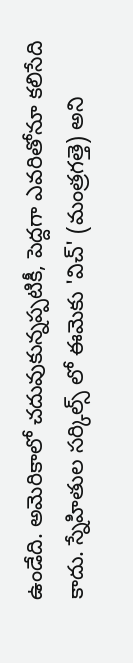ఉండేది. అమెరికాలో చదువుకున్నప్పటికీ, పెద్దగా ఎవరితోనూ కలిసేది కాదు. స్నేహితుల సర్కిల్స్ లో ఈమెకు 'విచ్' (మంత్రగత్తె) అని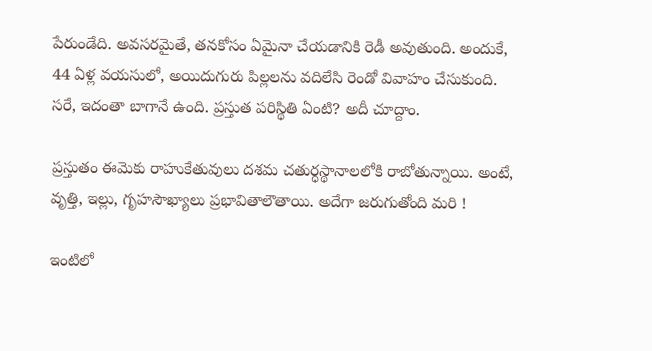పేరుండేది. అవసరమైతే, తనకోసం ఏమైనా చేయడానికి రెడీ అవుతుంది. అందుకే, 44 ఏళ్ల వయసులో, అయిదుగురు పిల్లలను వదిలేసి రెండో వివాహం చేసుకుంది.
సరే, ఇదంతా బాగానే ఉంది. ప్రస్తుత పరిస్థితి ఏంటి? అదీ చూద్దాం.

ప్రస్తుతం ఈమెకు రాహుకేతువులు దశమ చతుర్ధస్థానాలలోకి రాబోతున్నాయి. అంటే, వృత్తి, ఇల్లు, గృహసౌఖ్యాలు ప్రభావితాలౌతాయి. అదేగా జరుగుతోంది మరి !

ఇంటిలో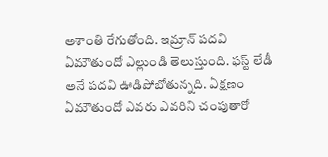అశాంతి రేగుతోంది. ఇమ్రాన్ పదవి ఏమౌతుందో ఎల్లుండి తెలుస్తుంది. ఫస్ట్ లేడీ అనే పదవి ఊడిపోబోతున్నది. ఏక్షణం ఏమౌతుందో ఎవరు ఎవరిని చంపుతారో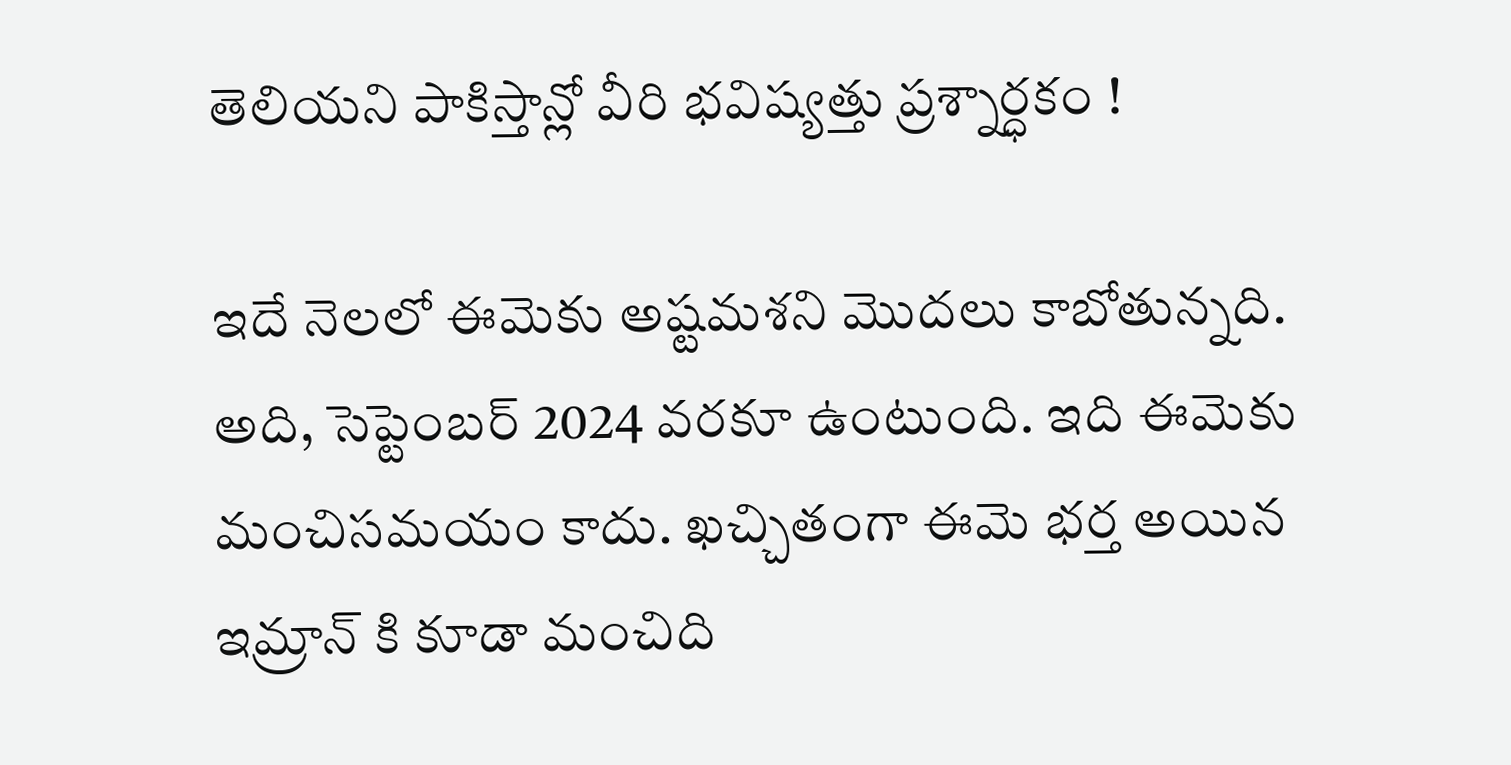తెలియని పాకిస్తాన్లో వీరి భవిష్యత్తు ప్రశ్నార్ధకం !

ఇదే నెలలో ఈమెకు అష్టమశని మొదలు కాబోతున్నది. అది, సెప్టెంబర్ 2024 వరకూ ఉంటుంది. ఇది ఈమెకు మంచిసమయం కాదు. ఖచ్చితంగా ఈమె భర్త అయిన ఇమ్రాన్ కి కూడా మంచిది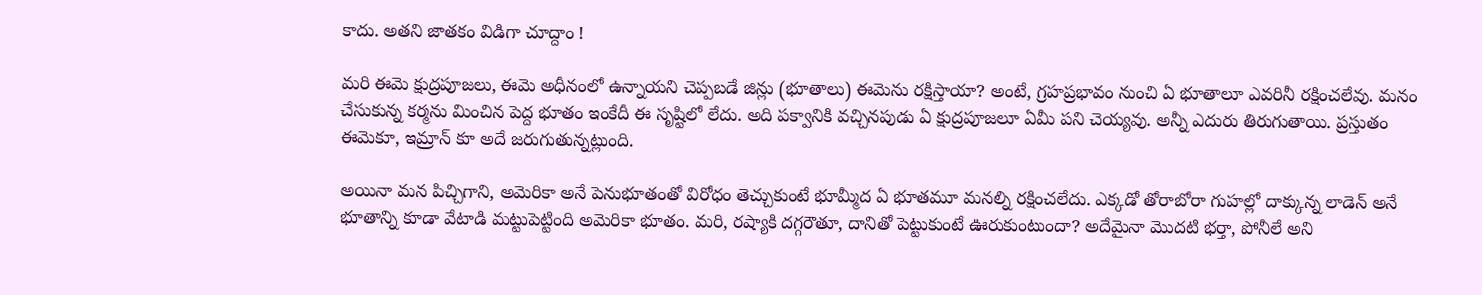కాదు. అతని జాతకం విడిగా చూద్దాం !

మరి ఈమె క్షుద్రపూజలు, ఈమె అధీనంలో ఉన్నాయని చెప్పబడే జిన్లు (భూతాలు) ఈమెను రక్షిస్తాయా? అంటే, గ్రహప్రభావం నుంచి ఏ భూతాలూ ఎవరినీ రక్షించలేవు. మనం చేసుకున్న కర్మను మించిన పెద్ద భూతం ఇంకేదీ ఈ సృష్టిలో లేదు. అది పక్వానికి వచ్చినపుడు ఏ క్షుద్రపూజలూ ఏమీ పని చెయ్యవు. అన్నీ ఎదురు తిరుగుతాయి. ప్రస్తుతం ఈమెకూ, ఇమ్రాన్ కూ అదే జరుగుతున్నట్లుంది.

అయినా మన పిచ్చిగాని, అమెరికా అనే పెనుభూతంతో విరోధం తెచ్చుకుంటే భూమ్మీద ఏ భూతమూ మనల్ని రక్షించలేదు. ఎక్కడో తోరాబోరా గుహల్లో దాక్కున్న లాడెన్ అనే భూతాన్ని కూడా వేటాడి మట్టుపెట్టింది అమెరికా భూతం. మరి, రష్యాకి దగ్గరౌతూ, దానితో పెట్టుకుంటే ఊరుకుంటుందా? అదేమైనా మొదటి భర్తా, పోనీలే అని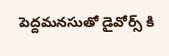పెద్దమనసుతో డైవోర్స్ కి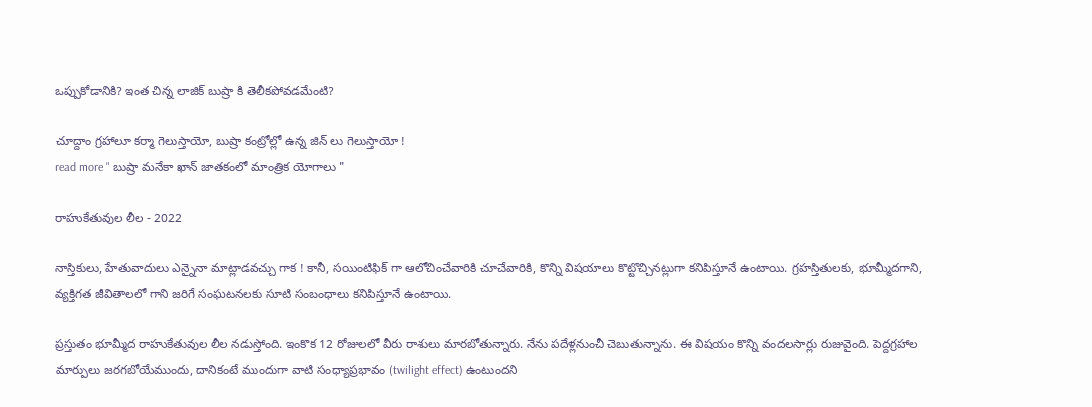ఒప్పుకోడానికి? ఇంత చిన్న లాజిక్ బుష్రా కి తెలీకపోవడమేంటి?

చూద్దాం గ్రహాలూ కర్మా గెలుస్తాయో, బుష్రా కంట్రోల్లో ఉన్న జిన్ లు గెలుస్తాయో !
read more " బుష్రా మనేకా ఖాన్ జాతకంలో మాంత్రిక యోగాలు "

రాహుకేతువుల లీల - 2022

నాస్తికులు, హేతువాదులు ఎన్నైనా మాట్లాడవచ్చు గాక ! కానీ, సయింటిఫిక్ గా ఆలోచించేవారికి చూచేవారికి, కొన్ని విషయాలు కొట్టొచ్చినట్లుగా కనిపిస్తూనే ఉంటాయి. గ్రహస్తితులకు, భూమ్మీదగాని, వ్యక్తిగత జీవితాలలో గాని జరిగే సంఘటనలకు సూటి సంబంధాలు కనిపిస్తూనే ఉంటాయి.

ప్రస్తుతం భూమ్మీద రాహుకేతువుల లీల నడుస్తోంది. ఇంకొక 12 రోజులలో వీరు రాశులు మారబోతున్నారు. నేను పదేళ్లనుంచీ చెబుతున్నాను. ఈ విషయం కొన్ని వందలసార్లు రుజువైంది. పెద్దగ్రహాల మార్పులు జరగబోయేముందు, దానికంటే ముందుగా వాటి సంధ్యాప్రభావం (twilight effect) ఉంటుందని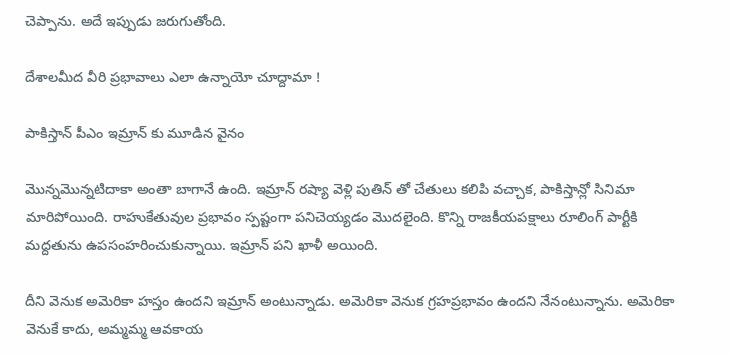చెప్పాను. అదే ఇప్పుడు జరుగుతోంది.

దేశాలమీద వీరి ప్రభావాలు ఎలా ఉన్నాయో చూద్దామా !

పాకిస్తాన్ పీఎం ఇమ్రాన్ కు మూడిన వైనం

మొన్నమొన్నటిదాకా అంతా బాగానే ఉంది. ఇమ్రాన్ రష్యా వెళ్లి పుతిన్ తో చేతులు కలిపి వచ్చాక, పాకిస్తాన్లో సినిమా మారిపోయింది. రాహుకేతువుల ప్రభావం స్పష్టంగా పనిచెయ్యడం మొదలైంది. కొన్ని రాజకీయపక్షాలు రూలింగ్ పార్టీకి మద్దతును ఉపసంహరించుకున్నాయి. ఇమ్రాన్ పని ఖాళీ అయింది.

దీని వెనుక అమెరికా హస్తం ఉందని ఇమ్రాన్ అంటున్నాడు. అమెరికా వెనుక గ్రహప్రభావం ఉందని నేనంటున్నాను. అమెరికా వెనుకే కాదు, అమ్మమ్మ ఆవకాయ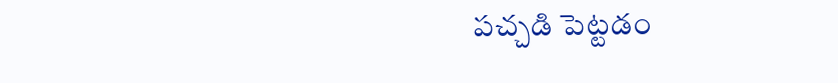పచ్చడి పెట్టడం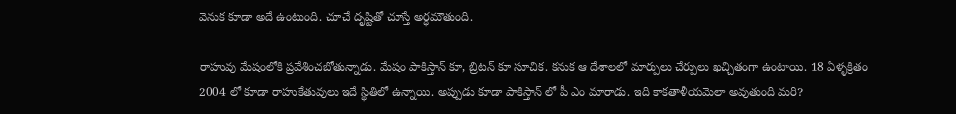వెనుక కూడా అదే ఉంటుంది. చూచే దృష్టితో చూస్తే అర్ధమౌతుంది.

రాహువు మేషంలోకి ప్రవేశించబోతున్నాడు. మేషం పాకిస్తాన్ కూ, బ్రిటన్ కూ సూచిక. కనుక ఆ దేశాలలో మార్పులు చేర్పులు ఖచ్చితంగా ఉంటాయి. 18 ఏళ్ళక్రితం 2004 లో కూడా రాహుకేతువులు ఇదే స్థితిలో ఉన్నాయి. అప్పుడు కూడా పాకిస్తాన్ లో పీ ఎం మారాడు. ఇది కాకతాళీయమెలా అవుతుంది మరి?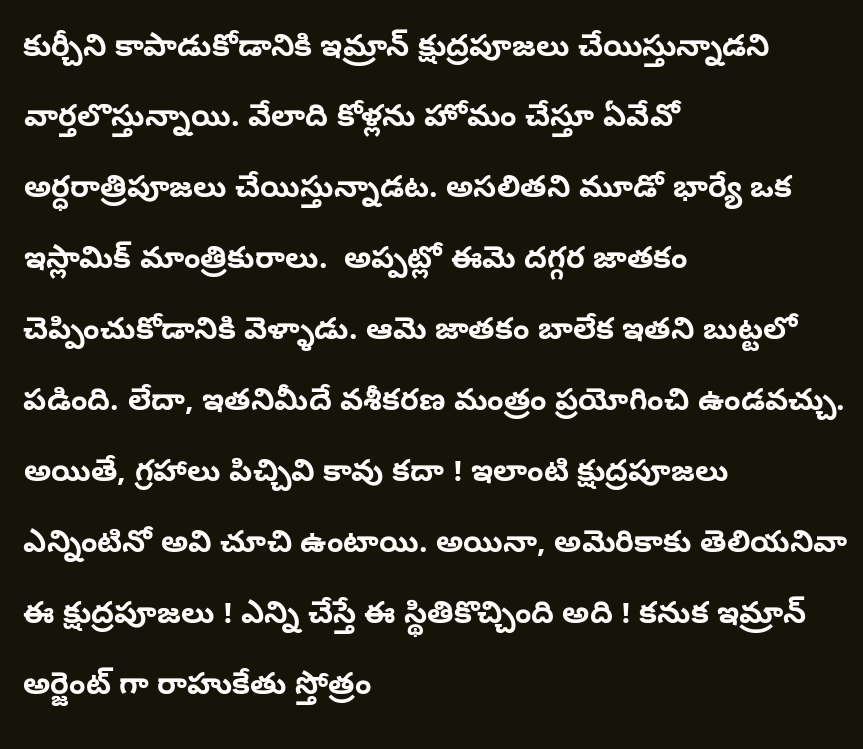కుర్చీని కాపాడుకోడానికి ఇమ్రాన్ క్షుద్రపూజలు చేయిస్తున్నాడని వార్తలొస్తున్నాయి. వేలాది కోళ్లను హోమం చేస్తూ ఏవేవో అర్ధరాత్రిపూజలు చేయిస్తున్నాడట. అసలితని మూడో భార్యే ఒక ఇస్లామిక్ మాంత్రికురాలు.  అప్పట్లో ఈమె దగ్గర జాతకం చెప్పించుకోడానికి వెళ్ళాడు. ఆమె జాతకం బాలేక ఇతని బుట్టలో పడింది. లేదా, ఇతనిమీదే వశీకరణ మంత్రం ప్రయోగించి ఉండవచ్చు. అయితే, గ్రహాలు పిచ్చివి కావు కదా ! ఇలాంటి క్షుద్రపూజలు ఎన్నింటినో అవి చూచి ఉంటాయి. అయినా, అమెరికాకు తెలియనివా ఈ క్షుద్రపూజలు ! ఎన్ని చేస్తే ఈ స్థితికొచ్చింది అది ! కనుక ఇమ్రాన్ అర్జెంట్ గా రాహుకేతు స్తోత్రం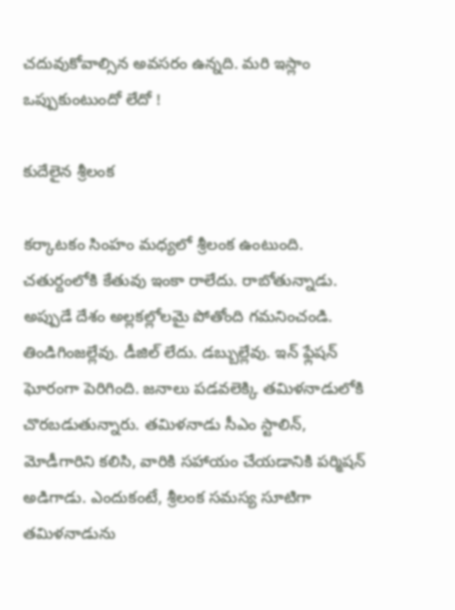చదువుకోవాల్సిన అవసరం ఉన్నది. మరి ఇస్లాం ఒప్పుకుంటుందో లేదో !

కుదేలైన శ్రీలంక

కర్కాటకం సింహం మధ్యలో శ్రీలంక ఉంటుంది. చతుర్దంలోకి కేతువు ఇంకా రాలేదు. రాబోతున్నాడు. అప్పుడే దేశం అల్లకల్లోలమై పోతోంది గమనించండి. తిండిగింజల్లేవు. డీజిల్ లేదు. డబ్బుల్లేవు. ఇన్ ఫ్లేషన్ ఘోరంగా పెరిగింది. జనాలు పడవలెక్కి తమిళనాడులోకి చొరబడుతున్నారు. తమిళనాడు సీఎం స్టాలిన్, మోడీగారిని కలిసి, వారికి సహాయం చేయడానికి పర్మిషన్ అడిగాడు. ఎందుకంటే, శ్రీలంక సమస్య సూటిగా తమిళనాడును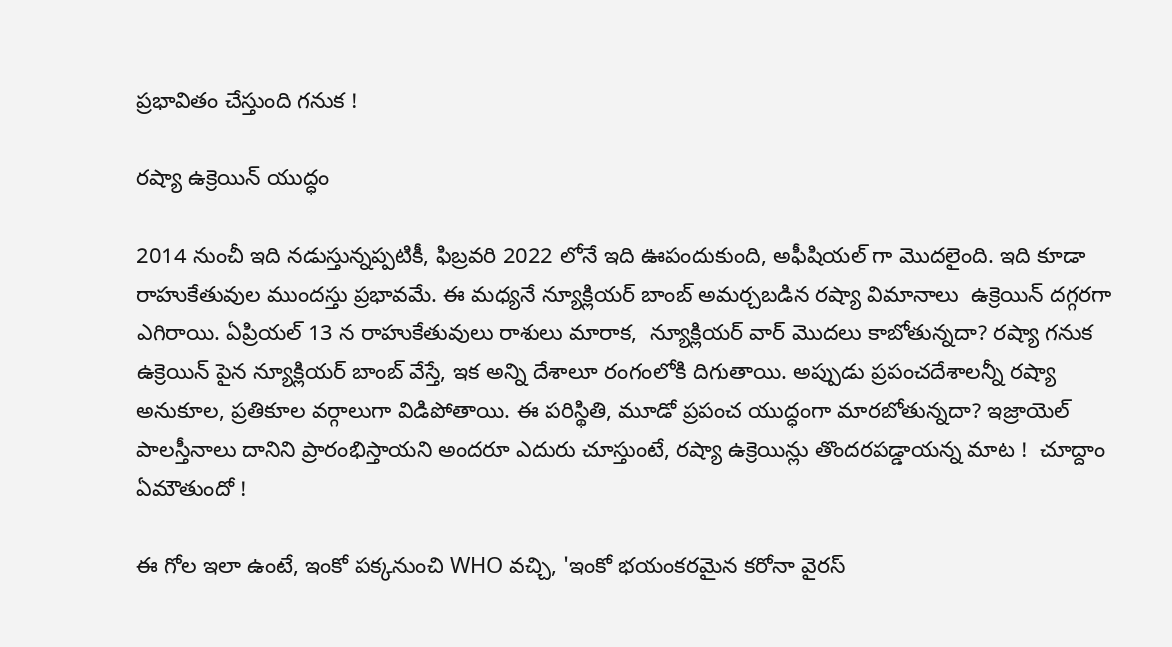ప్రభావితం చేస్తుంది గనుక !

రష్యా ఉక్రెయిన్ యుద్ధం

2014 నుంచీ ఇది నడుస్తున్నప్పటికీ, ఫిబ్రవరి 2022 లోనే ఇది ఊపందుకుంది, అఫీషియల్ గా మొదలైంది. ఇది కూడా రాహుకేతువుల ముందస్తు ప్రభావమే. ఈ మధ్యనే న్యూక్లియర్ బాంబ్ అమర్చబడిన రష్యా విమానాలు  ఉక్రెయిన్ దగ్గరగా ఎగిరాయి. ఏప్రియల్ 13 న రాహుకేతువులు రాశులు మారాక,  న్యూక్లియర్ వార్ మొదలు కాబోతున్నదా? రష్యా గనుక ఉక్రెయిన్ పైన న్యూక్లియర్ బాంబ్ వేస్తే, ఇక అన్ని దేశాలూ రంగంలోకి దిగుతాయి. అప్పుడు ప్రపంచదేశాలన్నీ రష్యా అనుకూల, ప్రతికూల వర్గాలుగా విడిపోతాయి. ఈ పరిస్థితి, మూడో ప్రపంచ యుద్ధంగా మారబోతున్నదా? ఇజ్రాయెల్ పాలస్తీనాలు దానిని ప్రారంభిస్తాయని అందరూ ఎదురు చూస్తుంటే, రష్యా ఉక్రెయిన్లు తొందరపడ్డాయన్న మాట !  చూద్దాం ఏమౌతుందో !

ఈ గోల ఇలా ఉంటే, ఇంకో పక్కనుంచి WHO వచ్చి, 'ఇంకో భయంకరమైన కరోనా వైరస్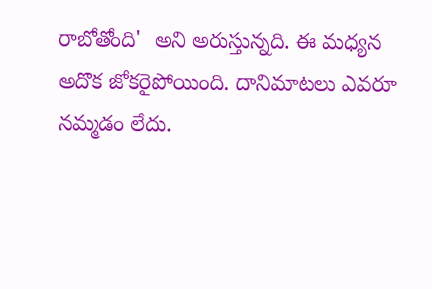రాబోతోంది'  అని అరుస్తున్నది. ఈ మధ్యన అదొక జోకరైపోయింది. దానిమాటలు ఎవరూ నమ్మడం లేదు.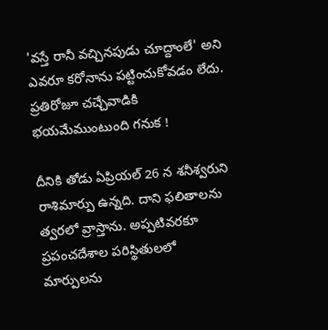'వస్తే రానీ వచ్చినపుడు చూద్దాంలే' అని ఎవరూ కరోనాను పట్టించుకోవడం లేదు. ప్రతిరోజూ చచ్చేవాడికి భయమేముంటుంది గనుక !

దీనికి తోడు ఏప్రియల్ 26 న శనీశ్వరుని రాశిమార్పు ఉన్నది. దాని ఫలితాలను త్వరలో వ్రాస్తాను. అప్పటివరకూ ప్రపంచదేశాల పరిస్థితులలో మార్పులను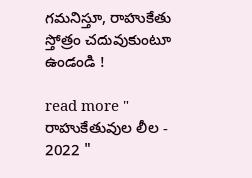గమనిస్తూ, రాహుకేతు స్తోత్రం చదువుకుంటూ ఉండండి !

read more " రాహుకేతువుల లీల - 2022 "